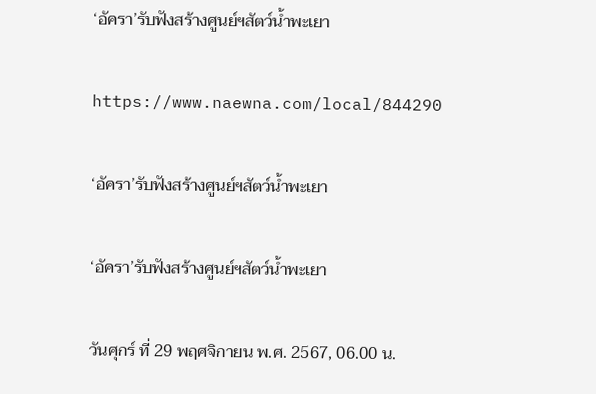‘อัครา’รับฟังสร้างศูนย์ฯสัตว์น้ำพะเยา

https://www.naewna.com/local/844290

‘อัครา’รับฟังสร้างศูนย์ฯสัตว์น้ำพะเยา

‘อัครา’รับฟังสร้างศูนย์ฯสัตว์น้ำพะเยา

วันศุกร์ ที่ 29 พฤศจิกายน พ.ศ. 2567, 06.00 น.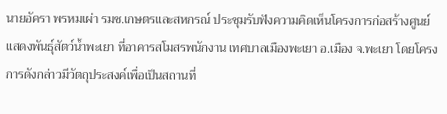นายอัครา พรหมเผ่า รมช.เกษตรและสหกรณ์ ประชุมรับฟังความคิดเห็นโครงการก่อสร้างศูนย์แสดงพันธุ์สัตว์น้ำพะเยา ที่อาคารสโมสรพนักงาน เทศบาลเมืองพะเยา อ.เมือง จ.พะเยา โดยโครงการดังกล่าวมีวัตถุประสงค์เพื่อเป็นสถานที่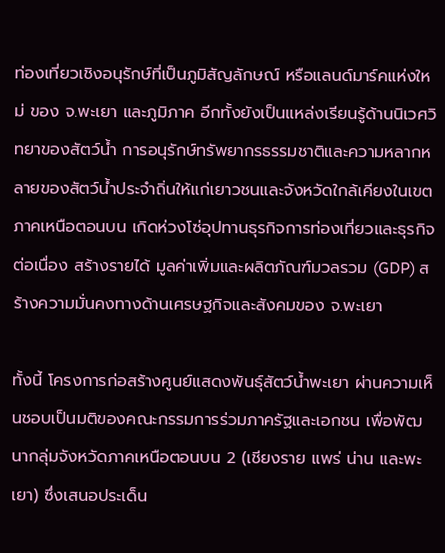ท่องเที่ยวเชิงอนุรักษ์ที่เป็นภูมิสัญลักษณ์ หรือแลนด์มาร์คแห่งใหม่ ของ จ.พะเยา และภูมิภาค อีกทั้งยังเป็นแหล่งเรียนรู้ด้านนิเวศวิทยาของสัตว์น้ำ การอนุรักษ์ทรัพยากรธรรมชาติและความหลากหลายของสัตว์น้ำประจำถิ่นให้แก่เยาวชนและจังหวัดใกล้เคียงในเขตภาคเหนือตอนบน เกิดห่วงโซ่อุปทานธุรกิจการท่องเที่ยวและธุรกิจต่อเนื่อง สร้างรายได้ มูลค่าเพิ่มและผลิตภัณฑ์มวลรวม (GDP) สร้างความมั่นคงทางด้านเศรษฐกิจและสังคมของ จ.พะเยา

ทั้งนี้ โครงการก่อสร้างศูนย์แสดงพันธุ์สัตว์น้ำพะเยา ผ่านความเห็นชอบเป็นมติของคณะกรรมการร่วมภาครัฐและเอกชน เพื่อพัฒนากลุ่มจังหวัดภาคเหนือตอนบน 2 (เชียงราย แพร่ น่าน และพะเยา) ซึ่งเสนอประเด็น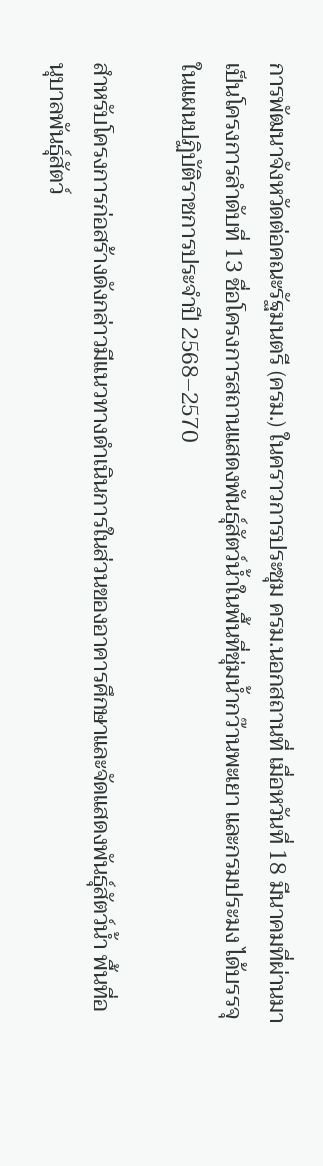การพัฒนาจังหวัดต่อคณะรัฐมนตรี (ครม.) ในคราวการประชุม ครม.นอกสถานที่ เมื่อหวันที่ 18 มีนาคมที่ผ่านมา เป็นโครงการลำดับที่ 13 ชื่อโครงการสถานแสดงพันธุ์สัตว์น้ำในพื้นที่ชุ่มน้ำกว๊านพะเยา และกรมประมง ได้บรรจุในแผนปฏิบัติราชการประจำปี 2568–2570

สำหรับโครงการก่อสร้างดังกล่าวมีแนวทางดำเนินการในส่วนของอาคารศึกษาและจัดแสดงพันธุ์สัตว์น้ำ พื้นที่อนุบาลพันธุ์สัตว์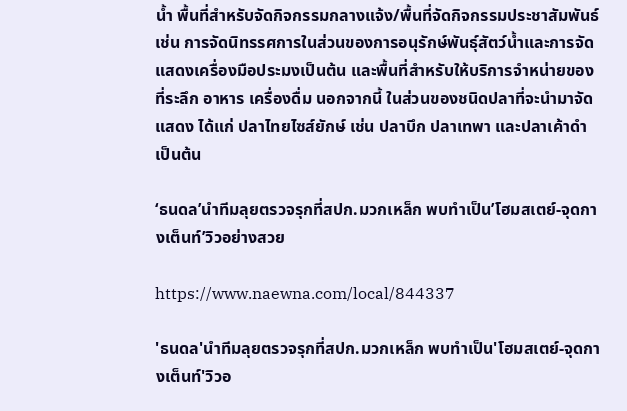น้ำ พื้นที่สำหรับจัดกิจกรรมกลางแจ้ง/พื้นที่จัดกิจกรรมประชาสัมพันธ์ เช่น การจัดนิทรรศการในส่วนของการอนุรักษ์พันธุ์สัตว์น้ำและการจัดแสดงเครื่องมือประมงเป็นต้น และพื้นที่สำหรับให้บริการจำหน่ายของที่ระลึก อาหาร เครื่องดื่ม นอกจากนี้ ในส่วนของชนิดปลาที่จะนำมาจัดแสดง ได้แก่ ปลาไทยไซส์ยักษ์ เช่น ปลาบึก ปลาเทพา และปลาเค้าดำ เป็นต้น

‘ธนดล’นำทีมลุยตรวจรุกที่สปก.มวกเหล็ก พบทำเป็น’โฮมสเตย์-จุดกางเต็นท์’วิวอย่างสวย

https://www.naewna.com/local/844337

'ธนดล'นำทีมลุยตรวจรุกที่สปก.มวกเหล็ก พบทำเป็น'โฮมสเตย์-จุดกางเต็นท์'วิวอ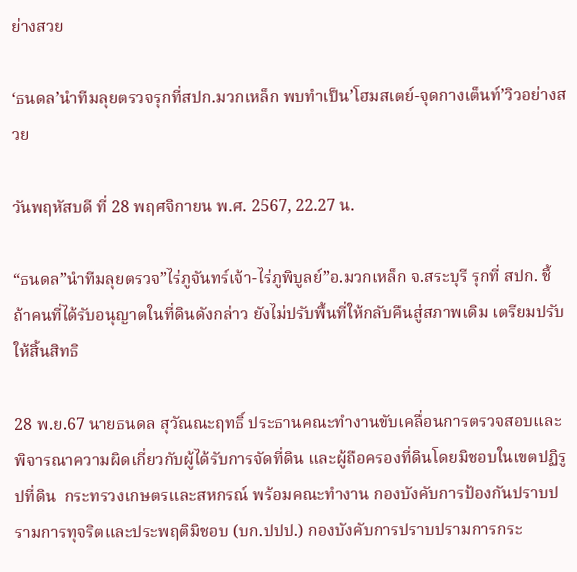ย่างสวย

‘ธนดล’นำทีมลุยตรวจรุกที่สปก.มวกเหล็ก พบทำเป็น’โฮมสเตย์-จุดกางเต็นท์’วิวอย่างสวย

วันพฤหัสบดี ที่ 28 พฤศจิกายน พ.ศ. 2567, 22.27 น.

“ธนดล”นำทีมลุยตรวจ”ไร่ภูจันทร์เจ้า-ไร่ภูพิบูลย์”อ.มวกเหล็ก จ.สระบุรี รุกที่ สปก. ชี้ถ้าคนที่ได้รับอนุญาตในที่ดินดังกล่าว ยังไม่ปรับพื้นที่ให้กลับคืนสู่สภาพเดิม เตรียมปรับให้สิ้นสิทธิ

28 พ.ย.67 นายธนดล สุวัณณะฤทธิ์ ประธานคณะทำงานขับเคลื่อนการตรวจสอบและพิจารณาความผิดเกี่ยวกับผู้ได้รับการจัดที่ดิน และผู้ถือครองที่ดินโดยมิชอบในเขตปฏิรูปที่ดิน  กระทรวงเกษตรและสหกรณ์ พร้อมคณะทำงาน กองบังคับการป้องกันปราบปรามการทุจริตและประพฤติมิชอบ (บก.ปปป.) กองบังคับการปราบปรามการกระ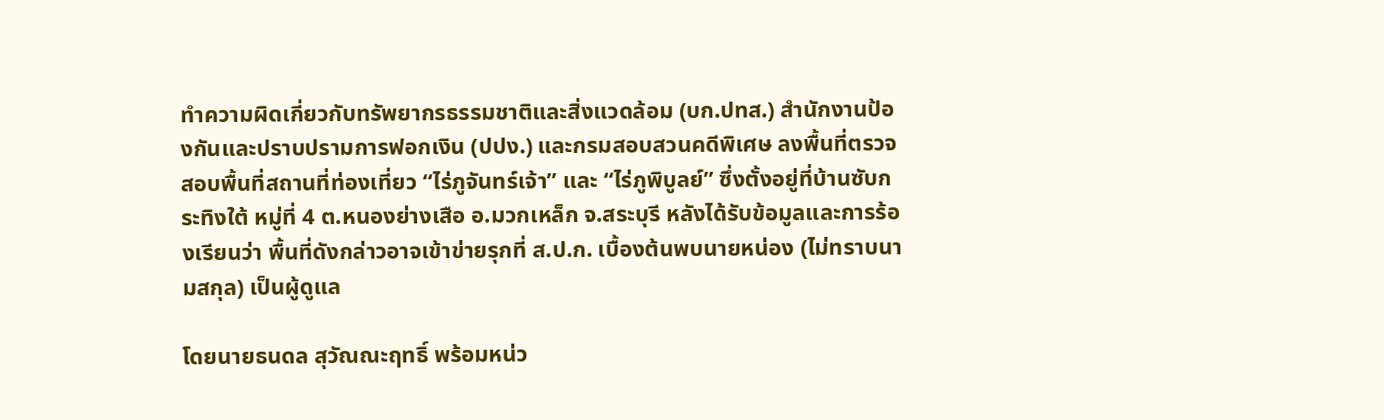ทำความผิดเกี่ยวกับทรัพยากรธรรมชาติและสิ่งแวดล้อม (บก.ปทส.) สำนักงานป้องกันและปราบปรามการฟอกเงิน (ปปง.) และกรมสอบสวนคดีพิเศษ ลงพื้นที่ตรวจสอบพื้นที่สถานที่ท่องเที่ยว “ไร่ภูจันทร์เจ้า” และ “ไร่ภูพิบูลย์” ซึ่งตั้งอยู่ที่บ้านซับกระทิงใต้ หมู่ที่ 4 ต.หนองย่างเสือ อ.มวกเหล็ก จ.สระบุรี หลังได้รับข้อมูลและการร้องเรียนว่า พื้นที่ดังกล่าวอาจเข้าข่ายรุกที่ ส.ป.ก. เบื้องต้นพบนายหน่อง (ไม่ทราบนามสกุล) เป็นผู้ดูแล

โดยนายธนดล สุวัณณะฤทธิ์ พร้อมหน่ว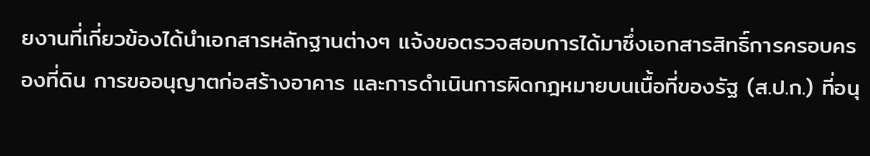ยงานที่เกี่ยวข้องได้นำเอกสารหลักฐานต่างๆ แจ้งขอตรวจสอบการได้มาซึ่งเอกสารสิทธิ์การครอบครองที่ดิน การขออนุญาตก่อสร้างอาคาร และการดำเนินการผิดกฎหมายบนเนื้อที่ของรัฐ (ส.ป.ก.) ที่อนุ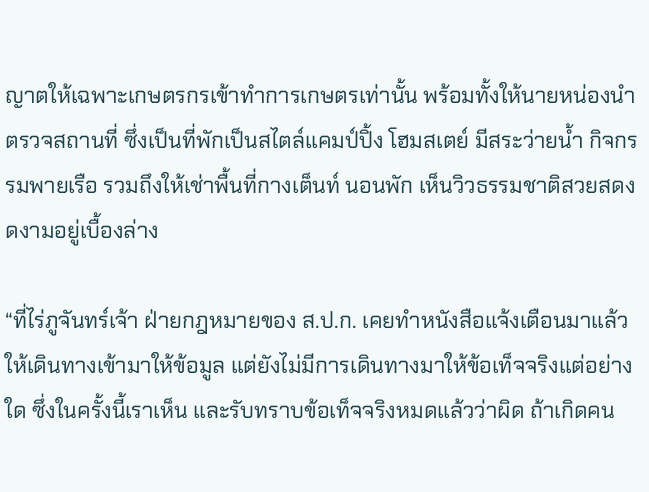ญาตให้เฉพาะเกษตรกรเข้าทำการเกษตรเท่านั้น พร้อมทั้งให้นายหน่องนำตรวจสถานที่ ซึ่งเป็นที่พักเป็นสไตล์แคมป์ปิ้ง โฮมสเตย์ มีสระว่ายน้ำ กิจกรรมพายเรือ รวมถึงให้เช่าพื้นที่กางเต็นท์ นอนพัก เห็นวิวธรรมชาติสวยสดงดงามอยู่เบื้องล่าง

“ที่ไร่ภูจันทร์เจ้า ฝ่ายกฎหมายของ ส.ป.ก. เคยทำหนังสือแจ้งเตือนมาแล้ว ให้เดินทางเข้ามาให้ข้อมูล แต่ยังไม่มีการเดินทางมาให้ข้อเท็จจริงแต่อย่างใด ซึ่งในครั้งนี้เราเห็น และรับทราบข้อเท็จจริงหมดแล้วว่าผิด ถ้าเกิดคน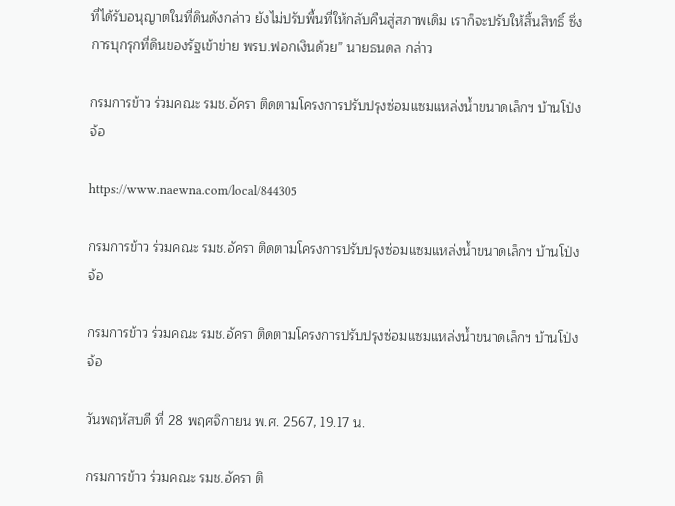ที่ได้รับอนุญาตในที่ดินดังกล่าว ยังไม่ปรับพื้นที่ให้กลับคืนสู่สภาพเดิม เราก็จะปรับให้สิ้นสิทธิ์ ซึ่งการบุกรุกที่ดินของรัฐเข้าข่าย พรบ.ฟอกเงินด้วย” นายธนดล กล่าว

กรมการข้าว ร่วมคณะ รมช.อัครา ติดตามโครงการปรับปรุงซ่อมแซมแหล่งน้ำขนาดเล็กฯ บ้านโป่งจ้อ

https://www.naewna.com/local/844305

กรมการข้าว ร่วมคณะ รมช.อัครา ติดตามโครงการปรับปรุงซ่อมแซมแหล่งน้ำขนาดเล็กฯ บ้านโป่งจ้อ

กรมการข้าว ร่วมคณะ รมช.อัครา ติดตามโครงการปรับปรุงซ่อมแซมแหล่งน้ำขนาดเล็กฯ บ้านโป่งจ้อ

วันพฤหัสบดี ที่ 28 พฤศจิกายน พ.ศ. 2567, 19.17 น.

กรมการข้าว ร่วมคณะ รมช.อัครา ติ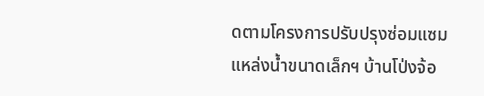ดตามโครงการปรับปรุงซ่อมแซมแหล่งน้ำขนาดเล็กฯ บ้านโป่งจ้อ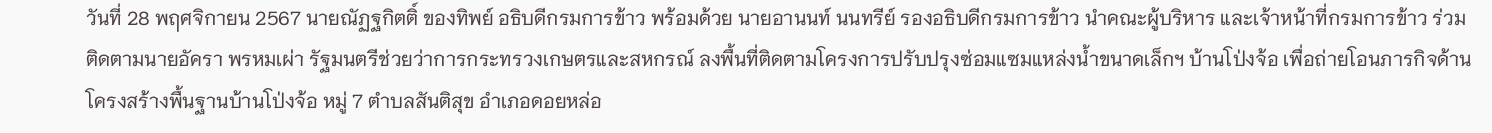วันที่ 28 พฤศจิกายน 2567 นายณัฏฐกิตติ์ ของทิพย์ อธิบดีกรมการข้าว พร้อมด้วย นายอานนท์ นนทรีย์ รองอธิบดีกรมการข้าว นำคณะผู้บริหาร และเจ้าหน้าที่กรมการข้าว ร่วมติดตามนายอัครา พรหมเผ่า รัฐมนตรีช่วยว่าการกระทรวงเกษตรและสหกรณ์ ลงพื้นที่ติดตามโครงการปรับปรุงซ่อมแซมแหล่งน้ำขนาดเล็กฯ บ้านโป่งจ้อ เพื่อถ่ายโอนภารกิจด้านโครงสร้างพื้นฐานบ้านโป่งจ้อ หมู่ 7 ตำบลสันติสุข อำเภอดอยหล่อ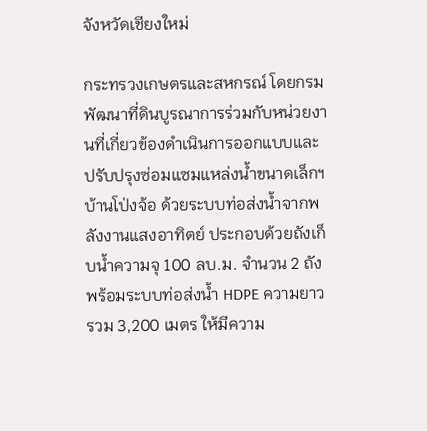จังหวัดเชียงใหม่

กระทรวงเกษตรและสหกรณ์ โดยกรมพัฒนาที่ดินบูรณาการร่วมกับหน่วยงานที่เกี่ยวข้องดำเนินการออกแบบและปรับปรุงซ่อมแซมแหล่งน้ำขนาดเล็กฯ บ้านโป่งจ้อ ด้วยระบบท่อส่งน้ำจากพลังงานแสงอาทิตย์ ประกอบด้วยถังเก็บน้ำความจุ 100 ลบ.ม. จำนวน 2 ถัง พร้อมระบบท่อส่งน้ำ HDPE ความยาวรวม 3,200 เมตร ให้มีความ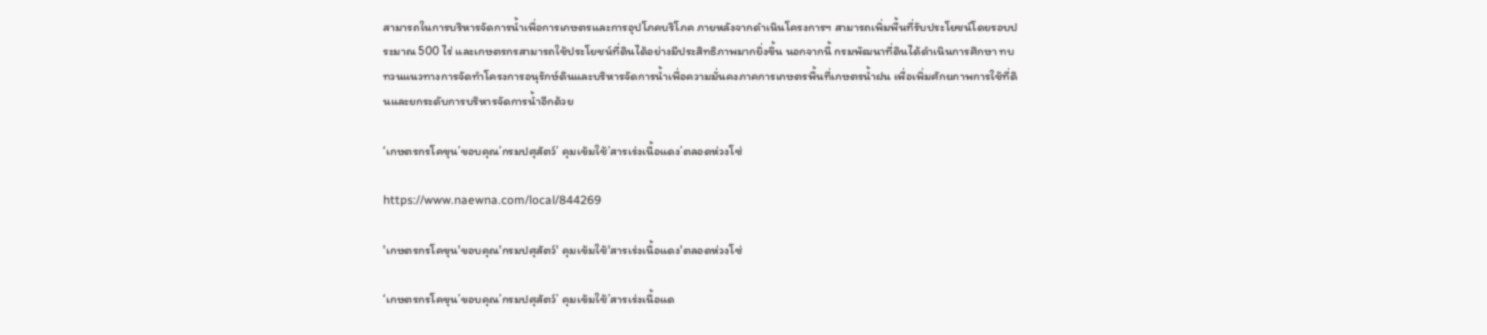สามารถในการบริหารจัดการน้ำเพื่อการเกษตรและการอุปโภคบริโภค ภายหลังจากดำเนินโครงการฯ สามารถเพิ่มพื้นที่รับประโยชน์โดยรอบประมาณ 500 ไร่ และเกษตรกรสามารถใช้ประโยชน์ที่ดินได้อย่างมีประสิทธิภาพมากยิ่งขึ้น นอกจากนี้ กรมพัฒนาที่ดินได้ดำเนินการศึกษา ทบทวนแนวทางการจัดทำโครงการอนุรักษ์ดินและบริหารจัดการน้ำเพื่อความมั่นคงภาคการเกษตรพื้นที่เกษตรน้ำฝน เพื่อเพิ่มศักยภาพการใช้ที่ดินและยกระดับการบริหารจัดการน้ำอีกด้วย

‘เกษตรกรโคขุน’ขอบคุณ’กรมปศุสัตว์’ คุมเข้มใช้’สารเร่งเนื้อแดง’ตลอดห่วงโซ่

https://www.naewna.com/local/844269

'เกษตรกรโคขุน'ขอบคุณ'กรมปศุสัตว์' คุมเข้มใช้'สารเร่งเนื้อแดง'ตลอดห่วงโซ่

‘เกษตรกรโคขุน’ขอบคุณ’กรมปศุสัตว์’ คุมเข้มใช้’สารเร่งเนื้อแด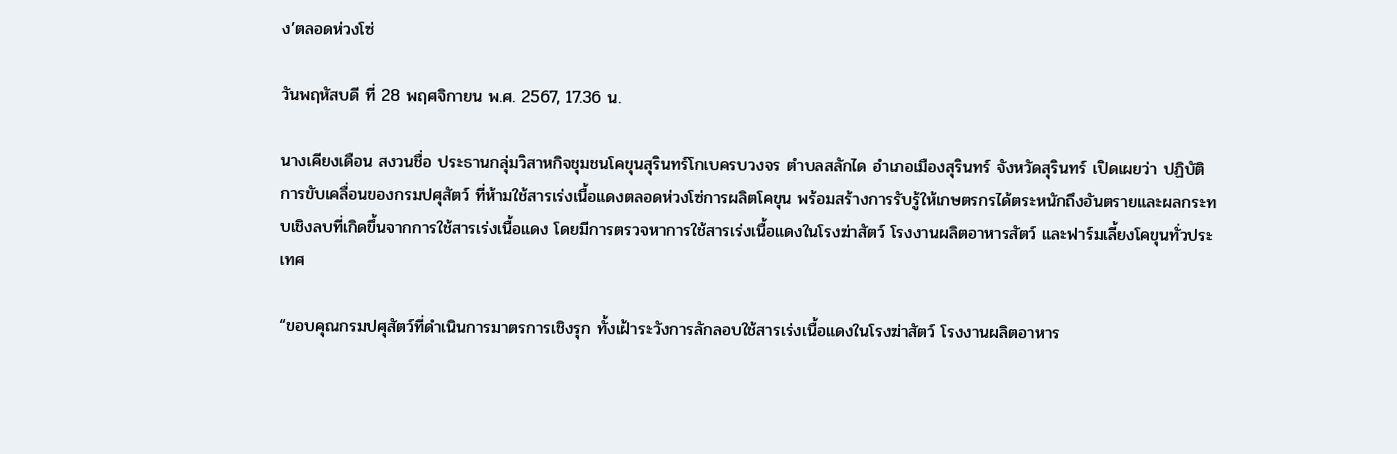ง’ตลอดห่วงโซ่

วันพฤหัสบดี ที่ 28 พฤศจิกายน พ.ศ. 2567, 17.36 น.

นางเคียงเดือน สงวนชื่อ ประธานกลุ่มวิสาหกิจชุมชนโคขุนสุรินทร์โกเบครบวงจร ตำบลสลักได อำเภอเมืองสุรินทร์ จังหวัดสุรินทร์ เปิดเผยว่า ปฏิบัติการขับเคลื่อนของกรมปศุสัตว์ ที่ห้ามใช้สารเร่งเนื้อแดงตลอดห่วงโซ่การผลิตโคขุน พร้อมสร้างการรับรู้ให้เกษตรกรได้ตระหนักถึงอันตรายและผลกระทบเชิงลบที่เกิดขึ้นจากการใช้สารเร่งเนื้อแดง โดยมีการตรวจหาการใช้สารเร่งเนื้อแดงในโรงฆ่าสัตว์ โรงงานผลิตอาหารสัตว์ และฟาร์มเลี้ยงโคขุนทั่วประเทศ

“ขอบคุณกรมปศุสัตว์ที่ดำเนินการมาตรการเชิงรุก ทั้งเฝ้าระวังการลักลอบใช้สารเร่งเนื้อแดงในโรงฆ่าสัตว์ โรงงานผลิตอาหาร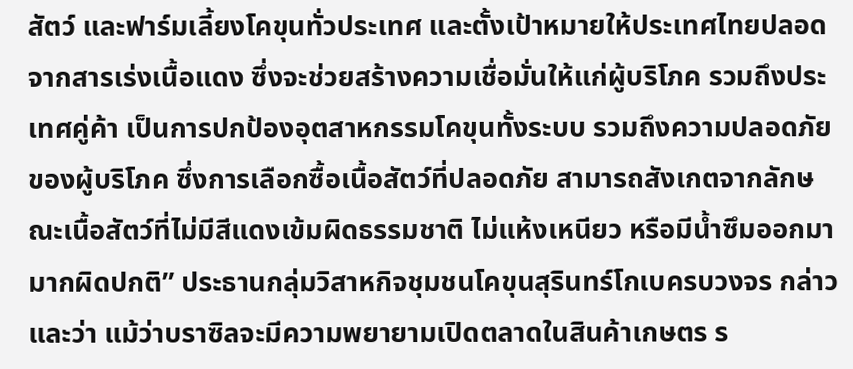สัตว์ และฟาร์มเลี้ยงโคขุนทั่วประเทศ และตั้งเป้าหมายให้ประเทศไทยปลอดจากสารเร่งเนื้อแดง ซึ่งจะช่วยสร้างความเชื่อมั่นให้แก่ผู้บริโภค รวมถึงประเทศคู่ค้า เป็นการปกป้องอุตสาหกรรมโคขุนทั้งระบบ รวมถึงความปลอดภัยของผู้บริโภค ซึ่งการเลือกซื้อเนื้อสัตว์ที่ปลอดภัย สามารถสังเกตจากลักษณะเนื้อสัตว์ที่ไม่มีสีแดงเข้มผิดธรรมชาติ ไม่แห้งเหนียว หรือมีน้ำซึมออกมามากผิดปกติ” ประธานกลุ่มวิสาหกิจชุมชนโคขุนสุรินทร์โกเบครบวงจร กล่าว และว่า แม้ว่าบราซิลจะมีความพยายามเปิดตลาดในสินค้าเกษตร ร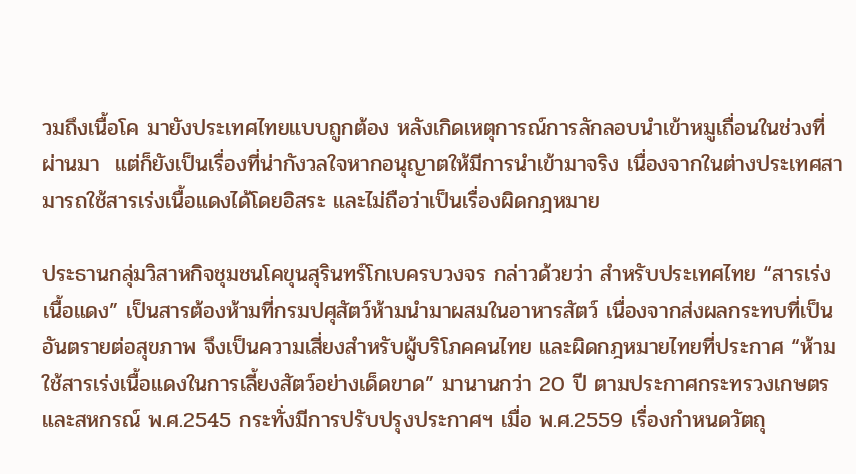วมถึงเนื้อโค มายังประเทศไทยแบบถูกต้อง หลังเกิดเหตุการณ์การลักลอบนำเข้าหมูเถื่อนในช่วงที่ผ่านมา  แต่ก็ยังเป็นเรื่องที่น่ากังวลใจหากอนุญาตให้มีการนำเข้ามาจริง เนื่องจากในต่างประเทศสามารถใช้สารเร่งเนื้อแดงได้โดยอิสระ และไม่ถือว่าเป็นเรื่องผิดกฎหมาย

ประธานกลุ่มวิสาหกิจชุมชนโคขุนสุรินทร์โกเบครบวงจร กล่าวด้วยว่า สำหรับประเทศไทย “สารเร่งเนื้อแดง” เป็นสารต้องห้ามที่กรมปศุสัตว์ห้ามนำมาผสมในอาหารสัตว์ เนื่องจากส่งผลกระทบที่เป็นอันตรายต่อสุขภาพ จึงเป็นความเสี่ยงสำหรับผู้บริโภคคนไทย และผิดกฎหมายไทยที่ประกาศ “ห้ามใช้สารเร่งเนื้อแดงในการเลี้ยงสัตว์อย่างเด็ดขาด” มานานกว่า 20 ปี ตามประกาศกระทรวงเกษตรและสหกรณ์ พ.ศ.2545 กระทั่งมีการปรับปรุงประกาศฯ เมื่อ พ.ศ.2559 เรื่องกำหนดวัตถุ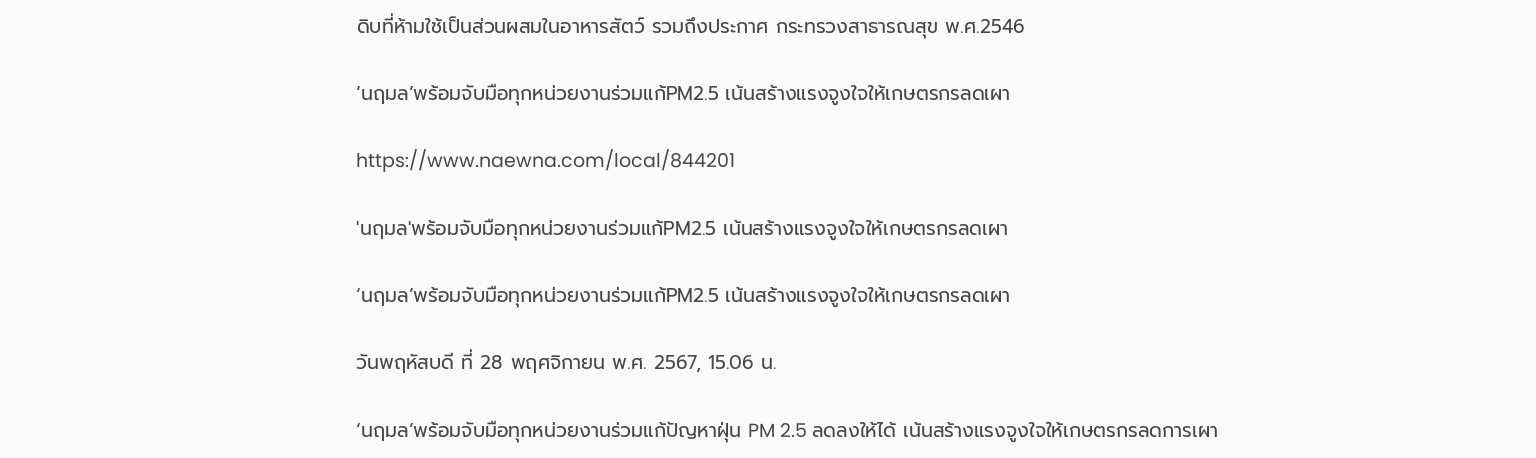ดิบที่ห้ามใช้เป็นส่วนผสมในอาหารสัตว์ รวมถึงประกาศ กระทรวงสาธารณสุข พ.ศ.2546

‘นฤมล’พร้อมจับมือทุกหน่วยงานร่วมแก้PM2.5 เน้นสร้างแรงจูงใจให้เกษตรกรลดเผา

https://www.naewna.com/local/844201

'นฤมล'พร้อมจับมือทุกหน่วยงานร่วมแก้PM2.5 เน้นสร้างแรงจูงใจให้เกษตรกรลดเผา

‘นฤมล’พร้อมจับมือทุกหน่วยงานร่วมแก้PM2.5 เน้นสร้างแรงจูงใจให้เกษตรกรลดเผา

วันพฤหัสบดี ที่ 28 พฤศจิกายน พ.ศ. 2567, 15.06 น.

‘นฤมล’พร้อมจับมือทุกหน่วยงานร่วมแก้ปัญหาฝุ่น PM 2.5 ลดลงให้ได้ เน้นสร้างแรงจูงใจให้เกษตรกรลดการเผา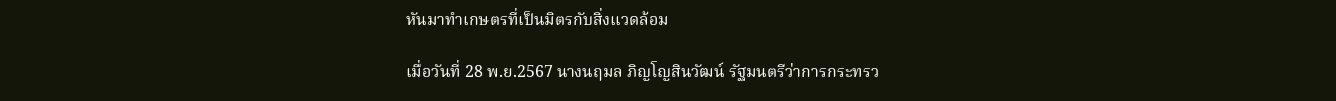หันมาทำเกษตรที่เป็นมิตรกับสิ่งแวดล้อม

เมื่อวันที่ 28 พ.ย.2567 นางนฤมล ภิญโญสินวัฒน์ รัฐมนตรีว่าการกระทรว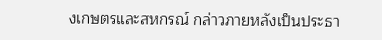งเกษตรและสหกรณ์ กล่าวภายหลังเป็นประธา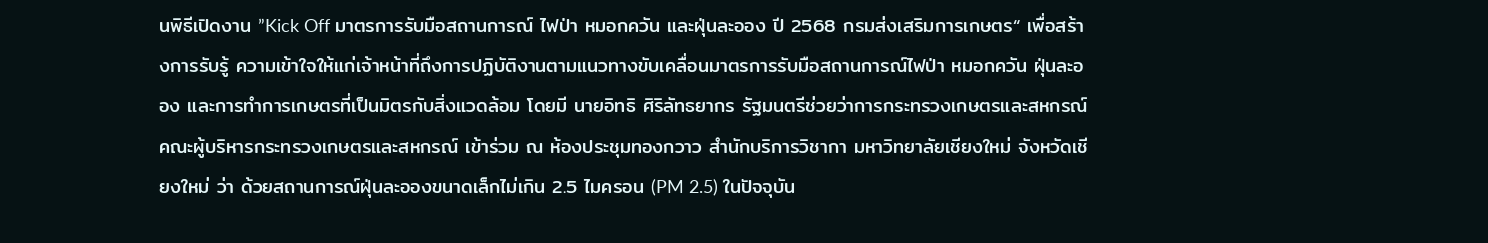นพิธีเปิดงาน ”Kick Off มาตรการรับมือสถานการณ์ ไฟป่า หมอกควัน และฝุ่นละออง ปี 2568 กรมส่งเสริมการเกษตร“ เพื่อสร้างการรับรู้ ความเข้าใจให้แก่เจ้าหน้าที่ถึงการปฏิบัติงานตามแนวทางขับเคลื่อนมาตรการรับมือสถานการณ์ไฟป่า หมอกควัน ฝุ่นละออง และการทำการเกษตรที่เป็นมิตรกับสิ่งแวดล้อม โดยมี นายอิทธิ ศิริลัทธยากร รัฐมนตรีช่วยว่าการกระทรวงเกษตรและสหกรณ์ คณะผู้บริหารกระทรวงเกษตรและสหกรณ์ เข้าร่วม ณ ห้องประชุมทองกวาว สำนักบริการวิชากา มหาวิทยาลัยเชียงใหม่ จังหวัดเชียงใหม่ ว่า ด้วยสถานการณ์ฝุ่นละอองขนาดเล็กไม่เกิน 2.5 ไมครอน (PM 2.5) ในปัจจุบัน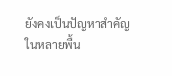ยังคงเป็นปัญหาสำคัญในหลายพื้น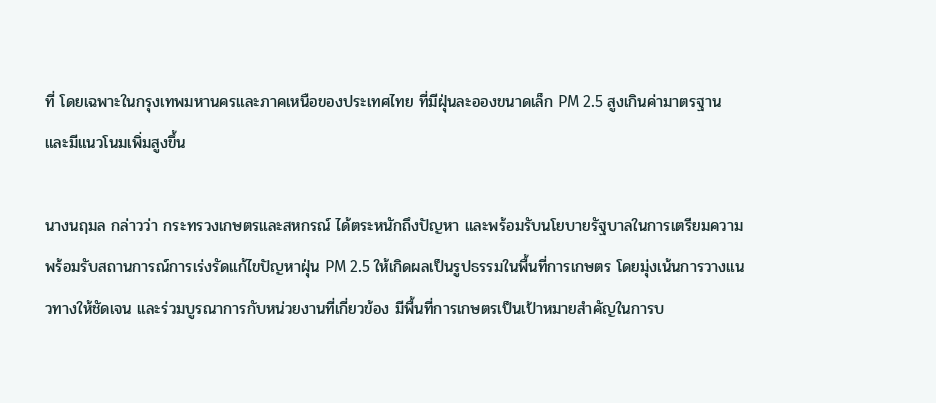ที่ โดยเฉพาะในกรุงเทพมหานครและภาคเหนือของประเทศไทย ที่มีฝุ่นละอองขนาดเล็ก PM 2.5 สูงเกินค่ามาตรฐาน และมีแนวโนมเพิ่มสูงขึ้น

นางนฤมล กล่าวว่า กระทรวงเกษตรและสหกรณ์ ได้ตระหนักถึงปัญหา และพร้อมรับนโยบายรัฐบาลในการเตรียมความพร้อมรับสถานการณ์การเร่งรัดแก้ไขปัญหาฝุ่น PM 2.5 ให้เกิดผลเป็นรูปธรรมในพื้นที่การเกษตร โดยมุ่งเน้นการวางแนวทางให้ชัดเจน และร่วมบูรณาการกับหน่วยงานที่เกี่ยวข้อง มีพื้นที่การเกษตรเป็นเป้าหมายสำคัญในการบ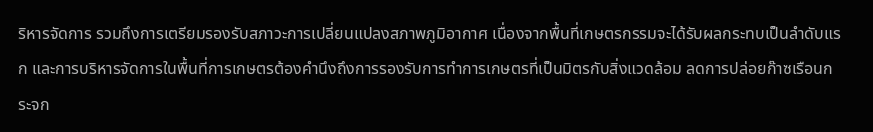ริหารจัดการ รวมถึงการเตรียมรองรับสภาวะการเปลี่ยนแปลงสภาพภูมิอากาศ เนื่องจากพื้นที่เกษตรกรรมจะได้รับผลกระทบเป็นลำดับแรก และการบริหารจัดการในพื้นที่การเกษตรต้องคำนึงถึงการรองรับการทำการเกษตรที่เป็นมิตรกับสิ่งแวดล้อม ลดการปล่อยก๊าซเรือนกระจก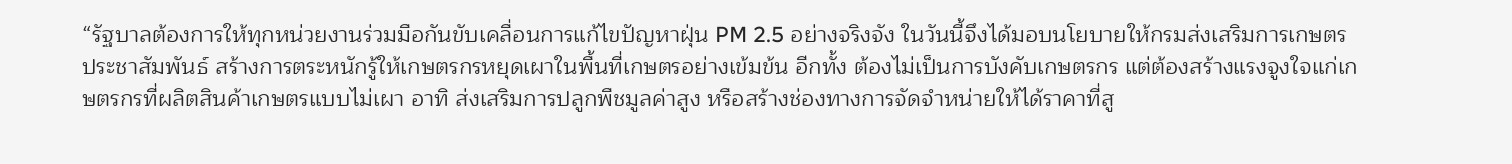“รัฐบาลต้องการให้ทุกหน่วยงานร่วมมือกันขับเคลื่อนการแก้ไขปัญหาฝุ่น PM 2.5 อย่างจริงจัง ในวันนี้จึงได้มอบนโยบายให้กรมส่งเสริมการเกษตร ประชาสัมพันธ์ สร้างการตระหนักรู้ให้เกษตรกรหยุดเผาในพื้นที่เกษตรอย่างเข้มข้น อีกทั้ง ต้องไม่เป็นการบังคับเกษตรกร แต่ต้องสร้างแรงจูงใจแก่เกษตรกรที่ผลิตสินค้าเกษตรแบบไม่เผา อาทิ ส่งเสริมการปลูกพืชมูลค่าสูง หรือสร้างช่องทางการจัดจําหน่ายให้ได้ราคาที่สู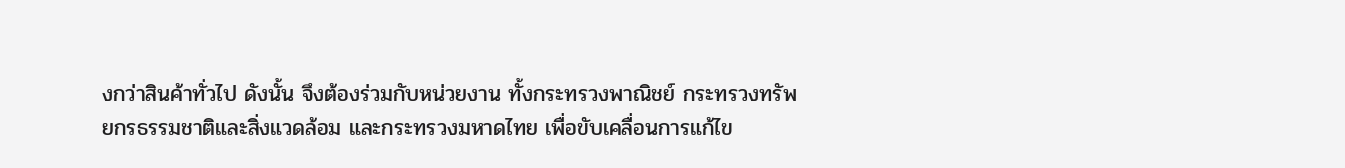งกว่าสินค้าทั่วไป ดังนั้น จึงต้องร่วมกับหน่วยงาน ทั้งกระทรวงพาณิชย์ กระทรวงทรัพยกรธรรมชาติและสิ่งแวดล้อม และกระทรวงมหาดไทย เพื่อขับเคลื่อนการแก้ไข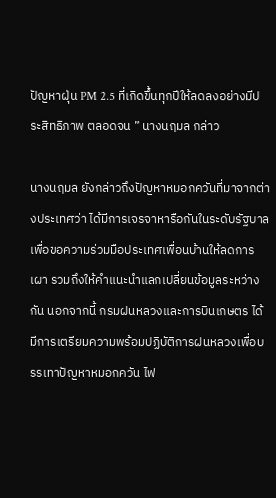ปัญหาฝุ่น PM 2.5 ที่เกิดขึ้นทุกปีให้ลดลงอย่างมีประสิทธิภาพ ตลอดจน ” นางนฤมล กล่าว

นางนฤมล ยังกล่าวถึงปัญหาหมอกควันที่มาจากต่างประเทศว่า ได้มีการเจรจาหารือกันในระดับรัฐบาล เพื่อขอความร่วมมือประเทศเพื่อนบ้านให้ลดการเผา รวมถึงให้คำแนะนำแลกเปลี่ยนข้อมูลระหว่างกัน นอกจากนี้ กรมฝนหลวงและการบินเกษตร ได้มีการเตรียมความพร้อมปฏิบัติการฝนหลวงเพื่อบรรเทาปัญหาหมอกควัน ไฟ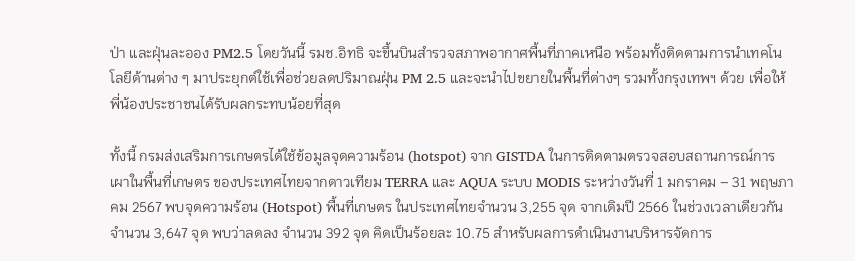ป่า และฝุ่นละออง PM2.5 โดยวันนี้ รมช.อิทธิ จะขึ้นบินสำรวจสภาพอากาศพื้นที่ภาคเหนือ พร้อมทั้งติดตามการนำเทคโนโลยีด้านต่าง ๆ มาประยุกต์ใช้เพื่อช่วยลดปริมาณฝุ่น PM 2.5 และจะนำไปขยายในพื้นที่ต่างๆ รวมทั้งกรุงเทพฯ ด้วย เพื่อให้พี่น้องประชาชนได้รับผลกระทบน้อยที่สุด

ทั้งนี้ กรมส่งเสริมการเกษตรได้ใช้ข้อมูลจุดความร้อน (hotspot) จาก GISTDA ในการติดตามตรวจสอบสถานการณ์การเผาในพื้นที่เกษตร ของประเทศไทยจากดาวเทียม TERRA และ AQUA ระบบ MODIS ระหว่างวันที่ 1 มกราคม – 31 พฤษภาคม 2567 พบจุดความร้อน (Hotspot) พื้นที่เกษตร ในประเทศไทยจำนวน 3,255 จุด จากเดิมปี 2566 ในช่วงเวลาเดียวกัน จำนวน 3,647 จุด พบว่าลดลง จำนวน 392 จุด คิดเป็นร้อยละ 10.75 สำหรับผลการดำเนินงานบริหารจัดการ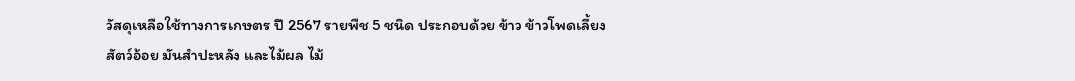วัสดุเหลือใช้ทางการเกษตร ปี 2567 รายพืช 5 ชนิด ประกอบด้วย ข้าว ข้าวโพดเลี้ยงสัตว์อ้อย มันสำปะหลัง และไม้ผล ไม้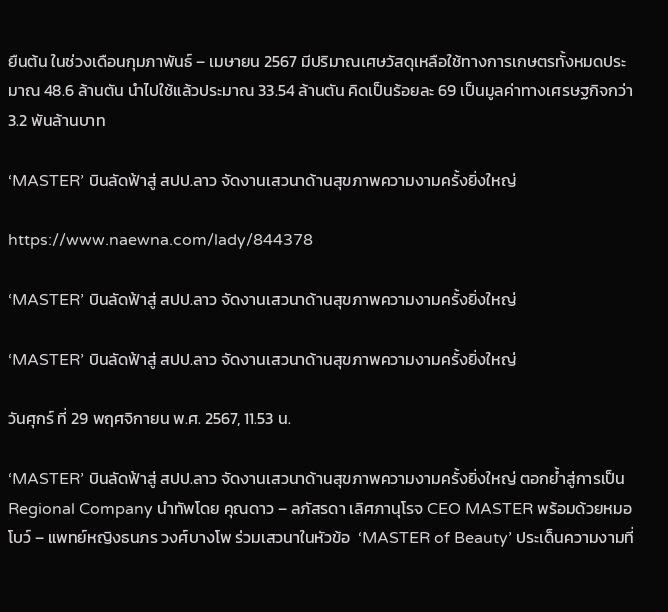ยืนต้น ในช่วงเดือนกุมภาพันธ์ – เมษายน 2567 มีปริมาณเศษวัสดุเหลือใช้ทางการเกษตรทั้งหมดประมาณ 48.6 ล้านตัน นำไปใช้แล้วประมาณ 33.54 ล้านตัน คิดเป็นร้อยละ 69 เป็นมูลค่าทางเศรษฐกิจกว่า 3.2 พันล้านบาท

‘MASTER’ บินลัดฟ้าสู่ สปป.ลาว จัดงานเสวนาด้านสุขภาพความงามครั้งยิ่งใหญ่

https://www.naewna.com/lady/844378

‘MASTER’ บินลัดฟ้าสู่ สปป.ลาว จัดงานเสวนาด้านสุขภาพความงามครั้งยิ่งใหญ่

‘MASTER’ บินลัดฟ้าสู่ สปป.ลาว จัดงานเสวนาด้านสุขภาพความงามครั้งยิ่งใหญ่

วันศุกร์ ที่ 29 พฤศจิกายน พ.ศ. 2567, 11.53 น.

‘MASTER’ บินลัดฟ้าสู่ สปป.ลาว จัดงานเสวนาด้านสุขภาพความงามครั้งยิ่งใหญ่ ตอกย้ำสู่การเป็น Regional Company นำทัพโดย คุณดาว – ลภัสรดา เลิศภานุโรจ CEO MASTER พร้อมด้วยหมอโบว์ – แพทย์หญิงธนภร วงศ์บางโพ ร่วมเสวนาในหัวข้อ  ‘MASTER of Beauty’ ประเด็นความงามที่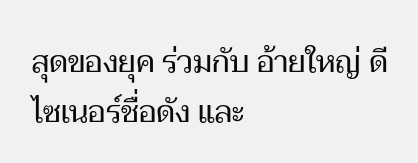สุดของยุค ร่วมกับ อ้ายใหญ่ ดีไซเนอร์ชื่อดัง และ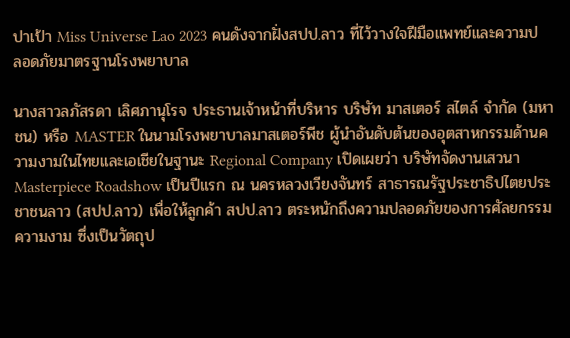ปาเป้า Miss Universe Lao 2023 คนดังจากฝั่งสปป.ลาว ที่ไว้วางใจฝีมือแพทย์และความปลอดภัยมาตรฐานโรงพยาบาล

นางสาวลภัสรดา เลิศภานุโรจ ประธานเจ้าหน้าที่บริหาร บริษัท มาสเตอร์ สไตล์ จำกัด (มหาชน) หรือ MASTER ในนามโรงพยาบาลมาสเตอร์พีช ผู้นำอันดับต้นของอุตสาหกรรมด้านความงามในไทยและเอเชียในฐานะ Regional Company เปิดเผยว่า บริษัทจัดงานเสวนา Masterpiece Roadshow เป็นปีแรก ณ นครหลวงเวียงจันทร์ สาธารณรัฐประชาธิปไตยประชาชนลาว (สปป.ลาว) เพื่อให้ลูกค้า สปป.ลาว ตระหนักถึงความปลอดภัยของการศัลยกรรมความงาม ซึ่งเป็นวัตถุป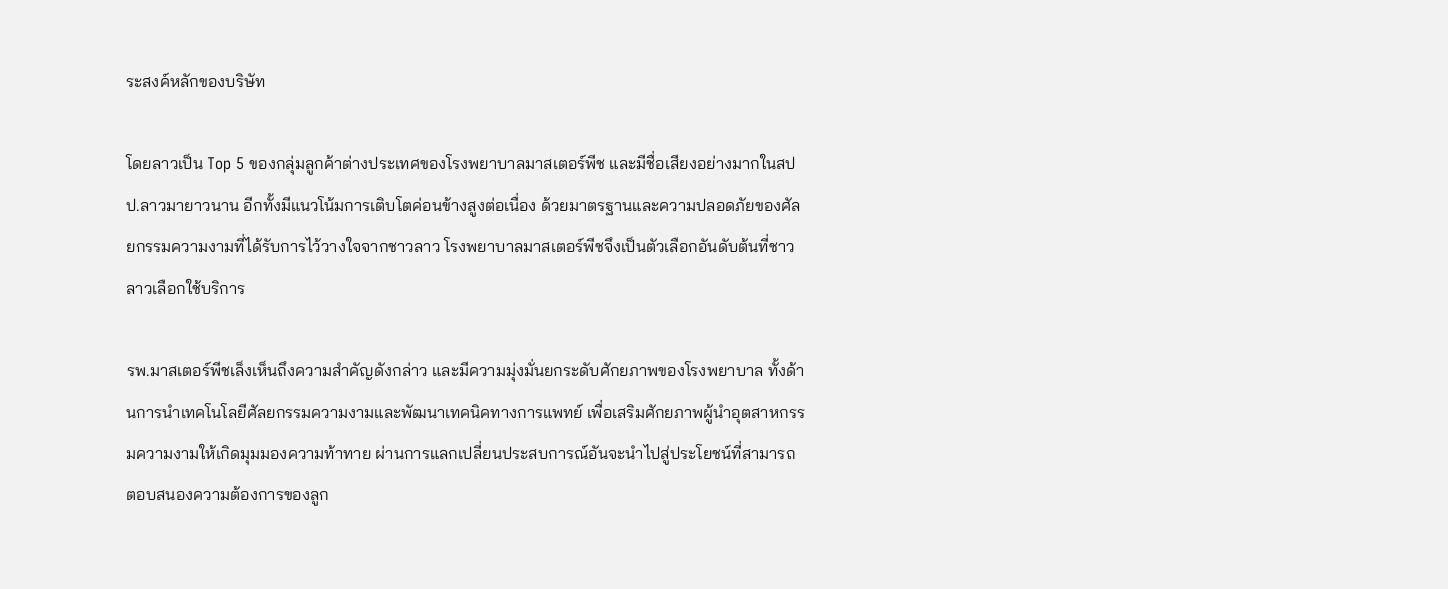ระสงค์หลักของบริษัท

โดยลาวเป็น Top 5 ของกลุ่มลูกค้าต่างประเทศของโรงพยาบาลมาสเตอร์พีช และมีชื่อเสียงอย่างมากในสปป.ลาวมายาวนาน อีกทั้งมีแนวโน้มการเติบโตค่อนข้างสูงต่อเนื่อง ด้วยมาตรฐานและความปลอดภัยของศัลยกรรมความงามที่ได้รับการไว้วางใจจากชาวลาว โรงพยาบาลมาสเตอร์พีชจึงเป็นตัวเลือกอันดับต้นที่ชาวลาวเลือกใช้บริการ

รพ.มาสเตอร์พีชเล็งเห็นถึงความสำคัญดังกล่าว และมีความมุ่งมั่นยกระดับศักยภาพของโรงพยาบาล ทั้งด้านการนำเทคโนโลยีศัลยกรรมความงามและพัฒนาเทคนิคทางการแพทย์ เพื่อเสริมศักยภาพผู้นำอุตสาหกรรมความงามให้เกิดมุมมองความท้าทาย ผ่านการแลกเปลี่ยนประสบการณ์อันจะนำไปสู่ประโยชน์ที่สามารถตอบสนองความต้องการของลูก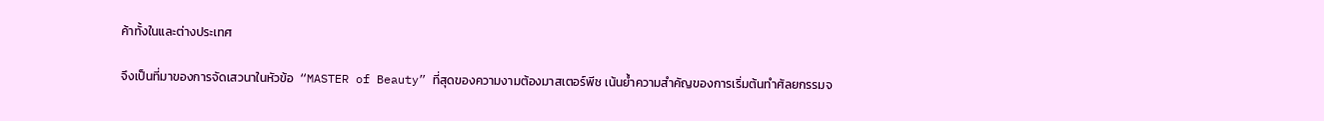ค้าทั้งในและต่างประเทศ

จึงเป็นที่มาของการจัดเสวนาในหัวข้อ  “MASTER of Beauty” ที่สุดของความงามต้องมาสเตอร์พีช เน้นย้ำความสำคัญของการเริ่มต้นทำศัลยกรรมจ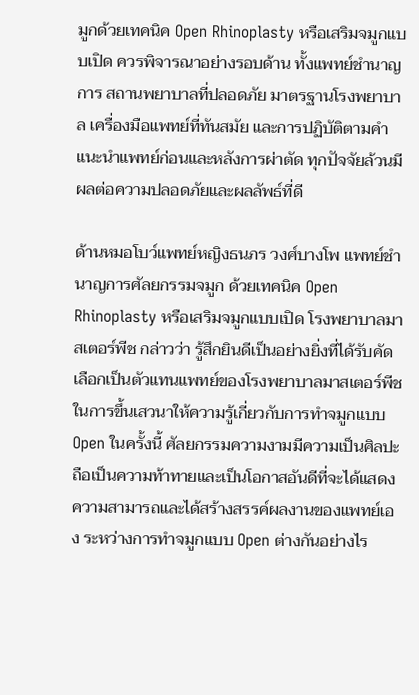มูกด้วยเทคนิค Open Rhinoplasty หรือเสริมจมูกแบบเปิด ควรพิจารณาอย่างรอบด้าน ทั้งแพทย์ชำนาญการ สถานพยาบาลที่ปลอดภัย มาตรฐานโรงพยาบาล เครื่องมือแพทย์ที่ทันสมัย และการปฏิบัติตามคำแนะนำแพทย์ก่อนและหลังการผ่าตัด ทุกปัจจัยล้วนมีผลต่อความปลอดภัยและผลลัพธ์ที่ดี

ด้านหมอโบว์แพทย์หญิงธนภร วงศ์บางโพ แพทย์ชำนาญการศัลยกรรมจมูก ด้วยเทคนิค Open Rhinoplasty หรือเสริมจมูกแบบเปิด โรงพยาบาลมาสเตอร์พีช กล่าวว่า รู้สึกยินดีเป็นอย่างยิ่งที่ได้รับคัดเลือกเป็นตัวแทนแพทย์ของโรงพยาบาลมาสเตอร์พีช ในการขึ้นเสวนาให้ความรู้เกี่ยวกับการทำจมูกแบบ Open ในครั้งนี้ ศัลยกรรมความงามมีความเป็นศิลปะ ถือเป็นความท้าทายและเป็นโอกาสอันดีที่จะได้แสดงความสามารถและได้สร้างสรรค์ผลงานของแพทย์เอง ระหว่างการทำจมูกแบบ Open ต่างกันอย่างไร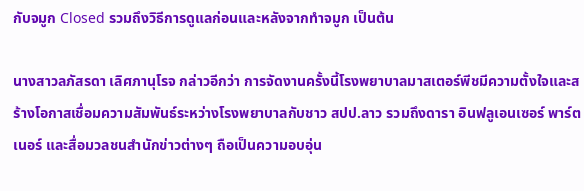กับจมูก Closed รวมถึงวิธีการดูแลก่อนและหลังจากทำจมูก เป็นต้น

นางสาวลภัสรดา เลิศภานุโรจ กล่าวอีกว่า การจัดงานครั้งนี้โรงพยาบาลมาสเตอร์พีชมีความตั้งใจและสร้างโอกาสเชื่อมความสัมพันธ์ระหว่างโรงพยาบาลกับชาว สปป.ลาว รวมถึงดารา อินฟลูเอนเซอร์ พาร์ตเนอร์ และสื่อมวลชนสำนักข่าวต่างๆ ถือเป็นความอบอุ่น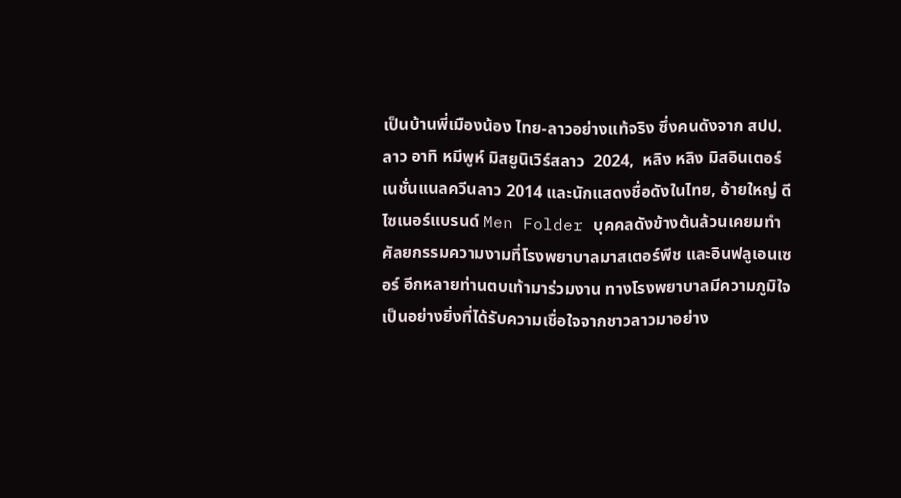เป็นบ้านพี่เมืองน้อง ไทย-ลาวอย่างแท้จริง ซึ่งคนดังจาก สปป.ลาว อาทิ หมีพูห์ มิสยูนิเวิร์สลาว  2024,  หลิง หลิง มิสอินเตอร์เนชั่นแนลควีนลาว 2014 และนักแสดงชื่อดังในไทย, อ้ายใหญ่ ดีไซเนอร์แบรนด์ Men Folder บุคคลดังข้างต้นล้วนเคยมทำศัลยกรรมความงามที่โรงพยาบาลมาสเตอร์พีช และอินฟลูเอนเซอร์ อีกหลายท่านตบเท้ามาร่วมงาน ทางโรงพยาบาลมีความภูมิใจเป็นอย่างยิ่งที่ได้รับความเชื่อใจจากชาวลาวมาอย่าง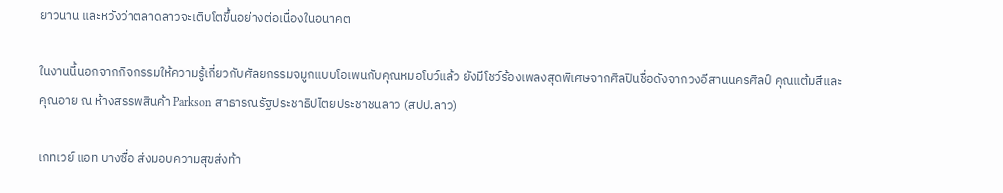ยาวนาน และหวังว่าตลาดลาวจะเติบโตขึ้นอย่างต่อเนื่องในอนาคต

ในงานนี้นอกจากกิจกรรมให้ความรู้เกี่ยวกับศัลยกรรมจมูกแบบโอเพนกับคุณหมอโบว์แล้ว ยังมีโชว์ร้องเพลงสุดพิเศษจากศิลปินชื่อดังจากวงอีสานนครศิลป์ คุณแต้มสีและคุณอาย ณ ห้างสรรพสินค้า Parkson สาธารณรัฐประชาธิปไตยประชาชนลาว (สปป.ลาว)

เกทเวย์ แอท บางซื่อ ส่งมอบความสุขส่งท้า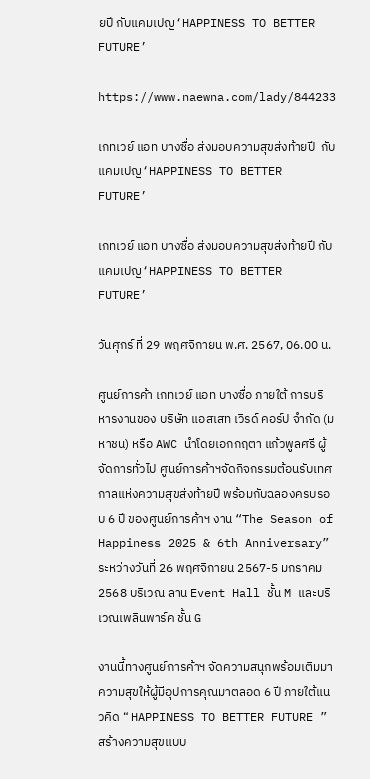ยปี กับแคมเปญ‘HAPPINESS TO BETTER FUTURE’

https://www.naewna.com/lady/844233

เกทเวย์ แอท บางซื่อ ส่งมอบความสุขส่งท้ายปี  กับแคมเปญ‘HAPPINESS TO BETTER FUTURE’

เกทเวย์ แอท บางซื่อ ส่งมอบความสุขส่งท้ายปี กับแคมเปญ‘HAPPINESS TO BETTER FUTURE’

วันศุกร์ ที่ 29 พฤศจิกายน พ.ศ. 2567, 06.00 น.

ศูนย์การค้า เกทเวย์ แอท บางซื่อ ภายใต้ การบริหารงานของ บริษัท แอสเสท เวิรด์ คอร์ป จำกัด (มหาชน) หรือ AWC นำโดยเอกกฤตา แก้วพูลศรี ผู้จัดการทั่วไป ศูนย์การค้าฯจัดกิจกรรมต้อนรับเทศกาลแห่งความสุขส่งท้ายปี พร้อมกับฉลองครบรอบ 6 ปี ของศูนย์การค้าฯ งาน “The Season of Happiness 2025 & 6th Anniversary” ระหว่างวันที่ 26 พฤศจิกายน 2567-5 มกราคม 2568 บริเวณ ลาน Event Hall ชั้น M และบริเวณเพลินพาร์ค ชั้น G

งานนี้ทางศูนย์การค้าฯ จัดความสนุกพร้อมเติมมาความสุขให้ผู้มีอุปการคุณมาตลอด 6 ปี ภายใต้แนวคิด “ HAPPINESS TO BETTER FUTURE ” สร้างความสุขแบบ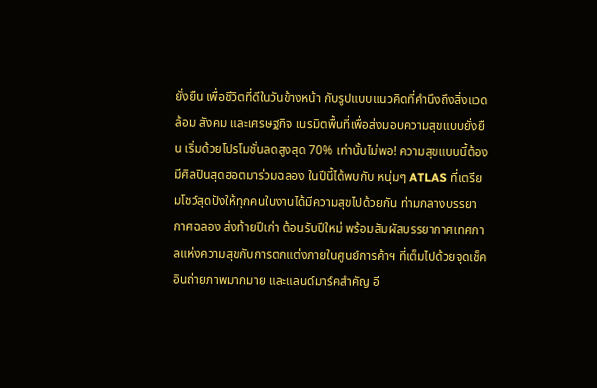ยั่งยืน เพื่อชีวิตที่ดีในวันข้างหน้า กับรูปแบบแนวคิดที่คำนึงถึงสิ่งแวดล้อม สังคม และเศรษฐกิจ เนรมิตพื้นที่เพื่อส่งมอบความสุขแบบยั่งยืน เริ่มด้วยโปรโมชั่นลดสูงสุด 70% เท่านั้นไม่พอ! ความสุขแบบนี้ต้องมีศิลปินสุดฮอตมาร่วมฉลอง ในปีนี้ได้พบกับ หนุ่มๆ ATLAS ที่เตรียมโชว์สุดปังให้ทุกคนในงานได้มีความสุขไปด้วยกัน ท่ามกลางบรรยากาศฉลอง ส่งท้ายปีเก่า ต้อนรับปีใหม่ พร้อมสัมผัสบรรยากาศเทศกาลแห่งความสุขกับการตกแต่งภายในศูนย์การค้าฯ ที่เต็มไปด้วยจุดเช็คอินถ่ายภาพมากมาย และแลนด์มาร์คสำคัญ อี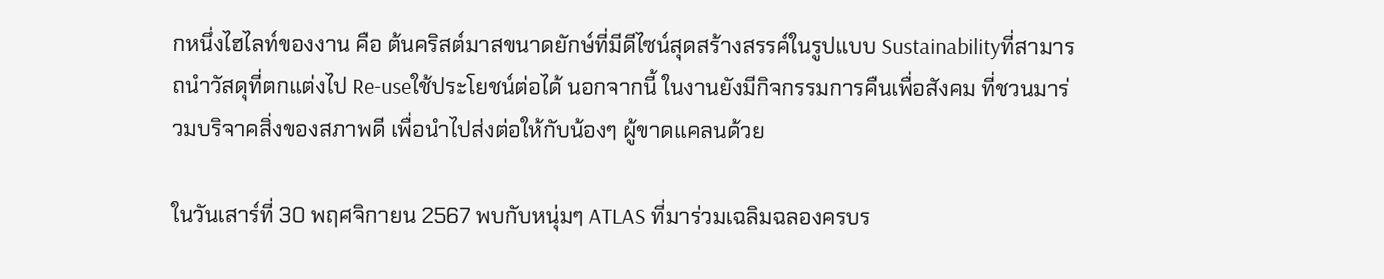กหนึ่งไฮไลท์ของงาน คือ ต้นคริสต์มาสขนาดยักษ์ที่มีดีไซน์สุดสร้างสรรค์ในรูปแบบ Sustainabilityที่สามารถนำวัสดุที่ตกแต่งไป Re-useใช้ประโยชน์ต่อได้ นอกจากนี้ ในงานยังมีกิจกรรมการคืนเพื่อสังคม ที่ชวนมาร่วมบริจาคสิ่งของสภาพดี เพื่อนำไปส่งต่อให้กับน้องๆ ผู้ขาดแคลนด้วย

ในวันเสาร์ที่ 30 พฤศจิกายน 2567 พบกับหนุ่มๆ ATLAS ที่มาร่วมเฉลิมฉลองครบร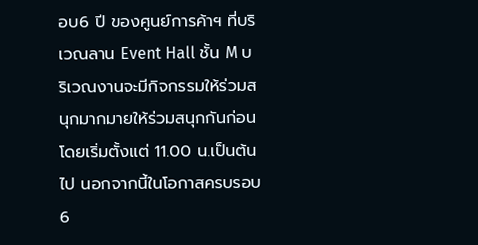อบ6 ปี ของศูนย์การค้าฯ ที่บริเวณลาน Event Hall ชั้น M บริเวณงานจะมีกิจกรรมให้ร่วมสนุกมากมายให้ร่วมสนุกกันก่อน โดยเริ่มตั้งแต่ 11.00 น.เป็นต้นไป นอกจากนี้ในโอกาสครบรอบ 6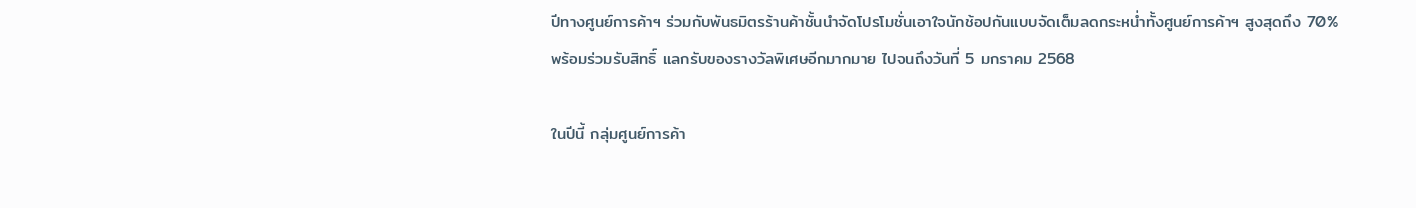ปีทางศูนย์การค้าฯ ร่วมกับพันธมิตรร้านค้าชั้นนำจัดโปรโมชั่นเอาใจนักช้อปกันแบบจัดเต็มลดกระหน่ำทั้งศูนย์การค้าฯ สูงสุดถึง 70% พร้อมร่วมรับสิทธิ์ แลกรับของรางวัลพิเศษอีกมากมาย ไปจนถึงวันที่ 5 มกราคม 2568

ในปีนี้ กลุ่มศูนย์การค้า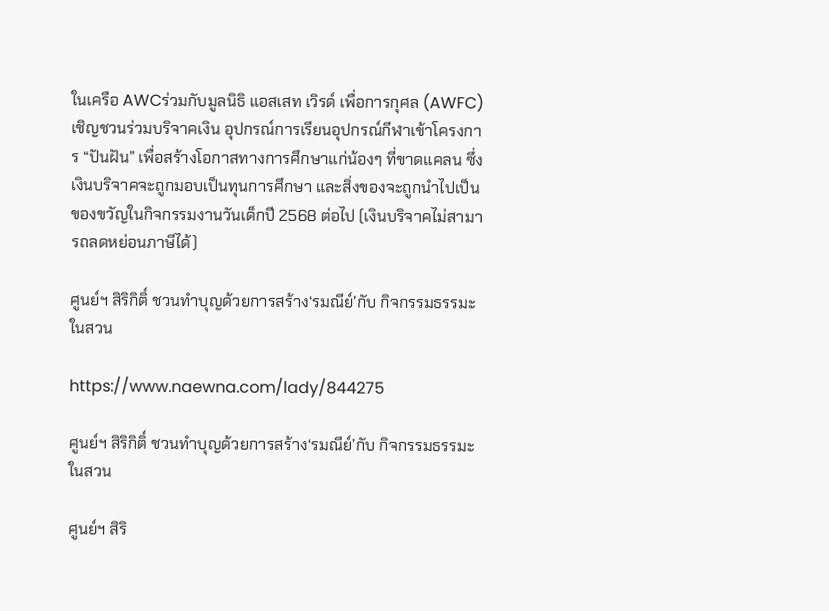ในเครือ AWCร่วมกับมูลนิธิ แอสเสท เวิรด์ เพื่อการกุศล (AWFC) เชิญชวนร่วมบริจาคเงิน อุปกรณ์การเรียนอุปกรณ์กีฬาเข้าโครงการ “ปันฝัน” เพื่อสร้างโอกาสทางการศึกษาแก่น้องๆ ที่ขาดแคลน ซึ่งเงินบริจาคจะถูกมอบเป็นทุนการศึกษา และสิ่งของจะถูกนำไปเป็นของขวัญในกิจกรรมงานวันเด็กปี 2568 ต่อไป (เงินบริจาคไม่สามารถลดหย่อนภาษีได้)

ศูนย์ฯ สิริกิติ์ ชวนทำบุญด้วยการสร้าง‘รมณีย์’กับ กิจกรรมธรรมะในสวน

https://www.naewna.com/lady/844275

ศูนย์ฯ สิริกิติ์ ชวนทำบุญด้วยการสร้าง‘รมณีย์’กับ กิจกรรมธรรมะในสวน

ศูนย์ฯ สิริ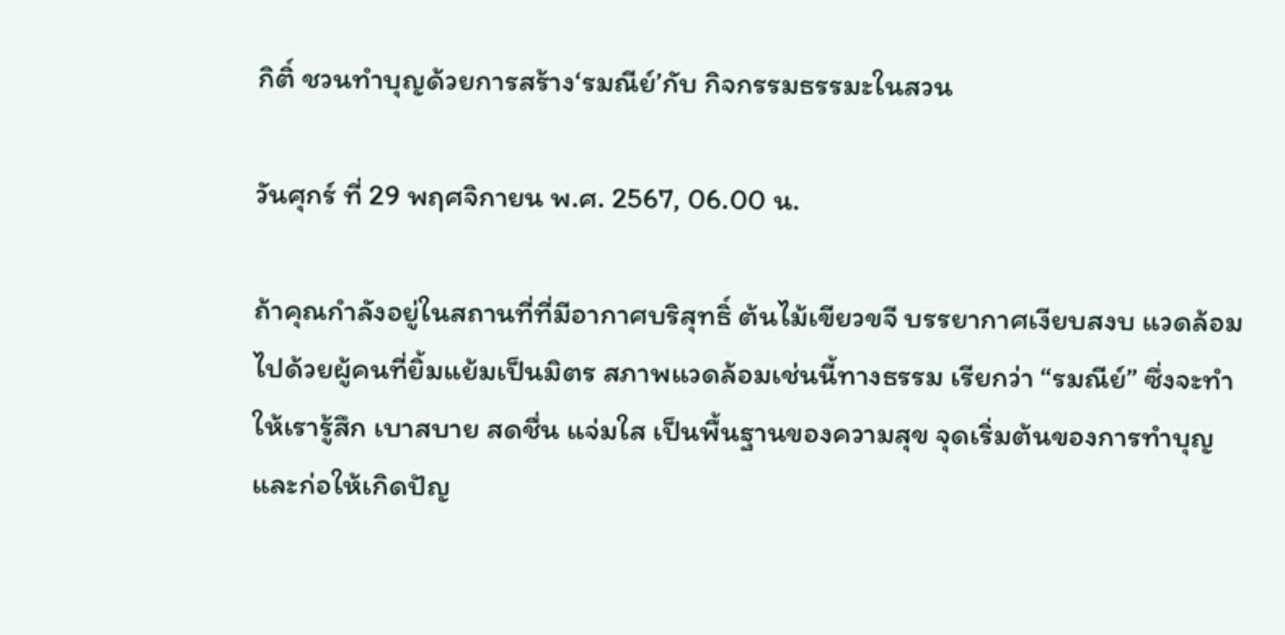กิติ์ ชวนทำบุญด้วยการสร้าง‘รมณีย์’กับ กิจกรรมธรรมะในสวน

วันศุกร์ ที่ 29 พฤศจิกายน พ.ศ. 2567, 06.00 น.

ถ้าคุณกำลังอยู่ในสถานที่ที่มีอากาศบริสุทธิ์ ต้นไม้เขียวขจี บรรยากาศเงียบสงบ แวดล้อมไปด้วยผู้คนที่ยิ้มแย้มเป็นมิตร สภาพแวดล้อมเช่นนี้ทางธรรม เรียกว่า “รมณีย์” ซึ่งจะทำให้เรารู้สึก เบาสบาย สดชื่น แจ่มใส เป็นพื้นฐานของความสุข จุดเริ่มต้นของการทำบุญ และก่อให้เกิดปัญ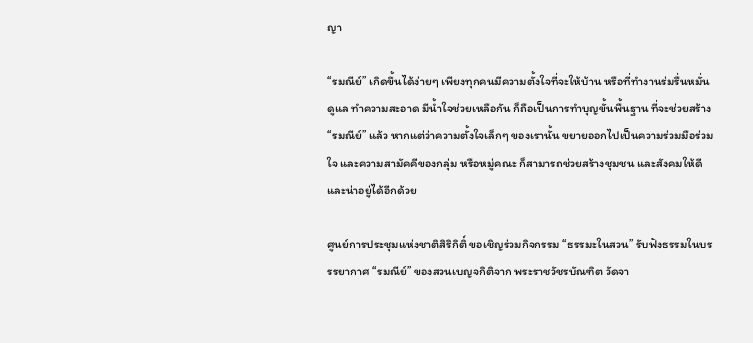ญา

“รมณีย์” เกิดขึ้นได้ง่ายๆ เพียงทุกคนมีความตั้งใจที่จะให้บ้าน หรือที่ทำงานร่มรื่นหมั่นดูแล ทำความสะอาด มีน้ำใจช่วยเหลือกัน ก็ถือเป็นการทำบุญขั้นพื้นฐาน ที่จะช่วยสร้าง “รมณีย์” แล้ว หากแต่ว่าความตั้งใจเล็กๆ ของเรานั้น ขยายออกไปเป็นความร่วมมือร่วมใจ และความสามัคคีของกลุ่ม หรือหมู่คณะ ก็สามารถช่วยสร้างชุมชน และสังคมให้ดีและน่าอยู่ได้อีกด้วย

ศูนย์การประชุมแห่งชาติสิริกิติ์ ขอเชิญร่วมกิจกรรม “ธรรมะในสวน” รับฟังธรรมในบรรรยากาศ “รมณีย์” ของสวนเบญจกิติจาก พระราชวัชรบัณฑิต วัดจา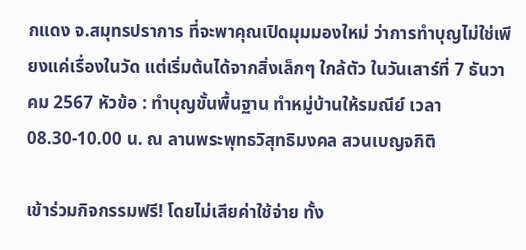กแดง จ.สมุทรปราการ ที่จะพาคุณเปิดมุมมองใหม่ ว่าการทำบุญไม่ใช่เพียงแค่เรื่องในวัด แต่เริ่มต้นได้จากสิ่งเล็กๆ ใกล้ตัว ในวันเสาร์ที่ 7 ธันวาคม 2567 หัวข้อ : ทำบุญขั้นพื้นฐาน ทำหมู่บ้านให้รมณีย์ เวลา 08.30-10.00 น. ณ ลานพระพุทธวิสุทธิมงคล สวนเบญจกิติ

เข้าร่วมกิจกรรมฟรี! โดยไม่เสียค่าใช้จ่าย ทั้ง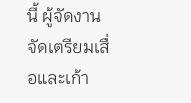นี้ ผู้จัดงานจัดเตรียมเสื่อและเก้า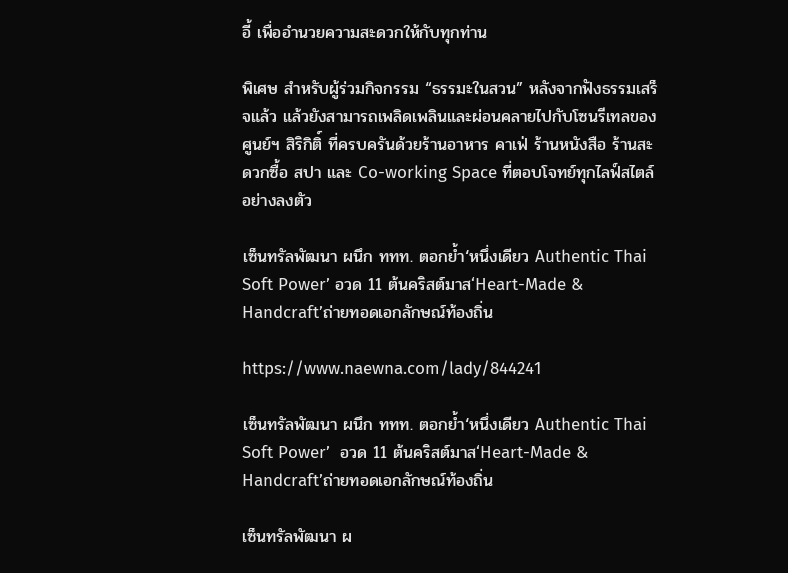อี้ เพื่ออำนวยความสะดวกให้กับทุกท่าน

พิเศษ สำหรับผู้ร่วมกิจกรรม “ธรรมะในสวน” หลังจากฟังธรรมเสร็จแล้ว แล้วยังสามารถเพลิดเพลินและผ่อนคลายไปกับโซนรีเทลของศูนย์ฯ สิริกิติ์ ที่ครบครันด้วยร้านอาหาร คาเฟ่ ร้านหนังสือ ร้านสะดวกซื้อ สปา และ Co-working Space ที่ตอบโจทย์ทุกไลฟ์สไตล์อย่างลงตัว

เซ็นทรัลพัฒนา ผนึก ททท. ตอกยํ้า‘หนึ่งเดียว Authentic Thai Soft Power’ อวด 11 ต้นคริสต์มาส‘Heart-Made & Handcraft’ถ่ายทอดเอกลักษณ์ท้องถิ่น

https://www.naewna.com/lady/844241

เซ็นทรัลพัฒนา ผนึก ททท. ตอกยํ้า‘หนึ่งเดียว Authentic Thai Soft Power’  อวด 11 ต้นคริสต์มาส‘Heart-Made & Handcraft’ถ่ายทอดเอกลักษณ์ท้องถิ่น

เซ็นทรัลพัฒนา ผ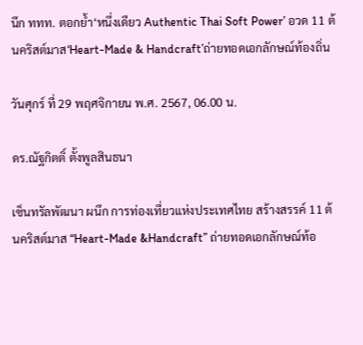นึก ททท. ตอกยํ้า‘หนึ่งเดียว Authentic Thai Soft Power’ อวด 11 ต้นคริสต์มาส‘Heart-Made & Handcraft’ถ่ายทอดเอกลักษณ์ท้องถิ่น

วันศุกร์ ที่ 29 พฤศจิกายน พ.ศ. 2567, 06.00 น.

ดร.ณัฐกิตติ์ ตั้งพูลสินธนา

เซ็นทรัลพัฒนา ผนึก การท่องเที่ยวแห่งประเทศไทย สร้างสรรค์ 11 ต้นคริสต์มาส “Heart-Made &Handcraft” ถ่ายทอดเอกลักษณ์ท้อ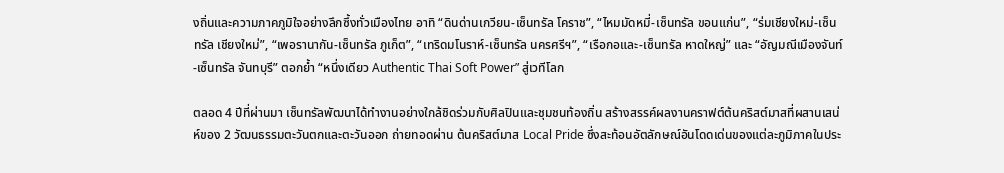งถิ่นและความภาคภูมิใจอย่างลึกซึ้งทั่วเมืองไทย อาทิ “ดินด่านเกวียน-เซ็นทรัล โคราช”, “ไหมมัดหมี่-เซ็นทรัล ขอนแก่น”, “ร่มเชียงใหม่-เซ็นทรัล เชียงใหม่”, “เพอรานากัน-เซ็นทรัล ภูเก็ต”, “เทริดมโนราห์-เซ็นทรัล นครศรีฯ”, “เรือกอและ-เซ็นทรัล หาดใหญ่” และ “อัญมณีเมืองจันท์-เซ็นทรัล จันทบุรี” ตอกย้ำ “หนึ่งเดียว Authentic Thai Soft Power” สู่เวทีโลก

ตลอด 4 ปีที่ผ่านมา เซ็นทรัลพัฒนาได้ทำงานอย่างใกล้ชิดร่วมกับศิลปินและชุมชนท้องถิ่น สร้างสรรค์ผลงานคราฟต์ต้นคริสต์มาสที่ผสานเสน่ห์ของ 2 วัฒนธรรมตะวันตกและตะวันออก ถ่ายทอดผ่าน ต้นคริสต์มาส Local Pride ซึ่งสะท้อนอัตลักษณ์อันโดดเด่นของแต่ละภูมิภาคในประ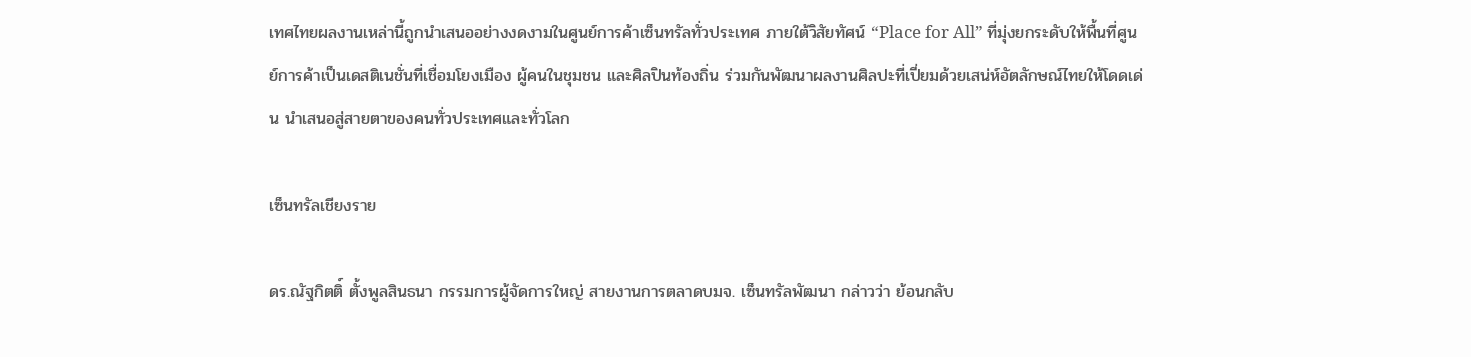เทศไทยผลงานเหล่านี้ถูกนำเสนออย่างงดงามในศูนย์การค้าเซ็นทรัลทั่วประเทศ ภายใต้วิสัยทัศน์ “Place for All” ที่มุ่งยกระดับให้พื้นที่ศูนย์การค้าเป็นเดสติเนชั่นที่เชื่อมโยงเมือง ผู้คนในชุมชน และศิลปินท้องถิ่น ร่วมกันพัฒนาผลงานศิลปะที่เปี่ยมด้วยเสน่ห์อัตลักษณ์ไทยให้โดดเด่น นำเสนอสู่สายตาของคนทั่วประเทศและทั่วโลก

เซ็นทรัลเชียงราย

ดร.ณัฐกิตติ์ ตั้งพูลสินธนา กรรมการผู้จัดการใหญ่ สายงานการตลาดบมจ. เซ็นทรัลพัฒนา กล่าวว่า ย้อนกลับ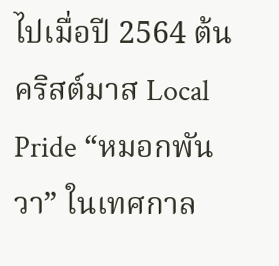ไปเมื่อปี 2564 ต้นคริสต์มาส Local Pride “หมอกพันวา” ในเทศกาล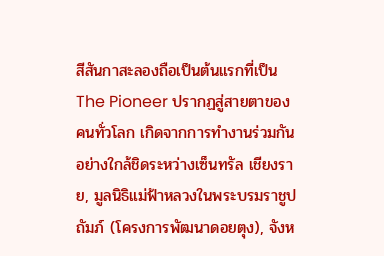สีสันกาสะลองถือเป็นต้นแรกที่เป็น The Pioneer ปรากฏสู่สายตาของคนทั่วโลก เกิดจากการทำงานร่วมกันอย่างใกล้ชิดระหว่างเซ็นทรัล เชียงราย, มูลนิธิแม่ฟ้าหลวงในพระบรมราชูปถัมภ์ (โครงการพัฒนาดอยตุง), จังห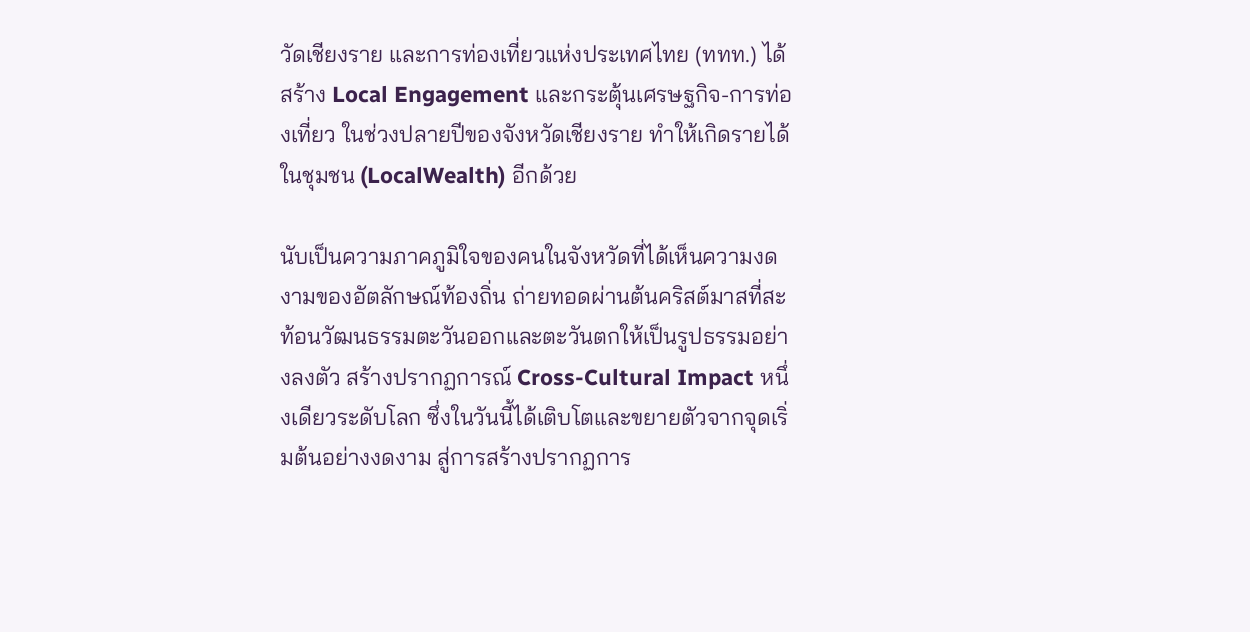วัดเชียงราย และการท่องเที่ยวแห่งประเทศไทย (ททท.) ได้สร้าง Local Engagement และกระตุ้นเศรษฐกิจ-การท่องเที่ยว ในช่วงปลายปีของจังหวัดเชียงราย ทำให้เกิดรายได้ในชุมชน (LocalWealth) อีกด้วย

นับเป็นความภาคภูมิใจของคนในจังหวัดที่ได้เห็นความงดงามของอัตลักษณ์ท้องถิ่น ถ่ายทอดผ่านต้นคริสต์มาสที่สะท้อนวัฒนธรรมตะวันออกและตะวันตกให้เป็นรูปธรรมอย่างลงตัว สร้างปรากฏการณ์ Cross-Cultural Impact หนึ่งเดียวระดับโลก ซึ่งในวันนี้ได้เติบโตและขยายตัวจากจุดเริ่มต้นอย่างงดงาม สู่การสร้างปรากฏการ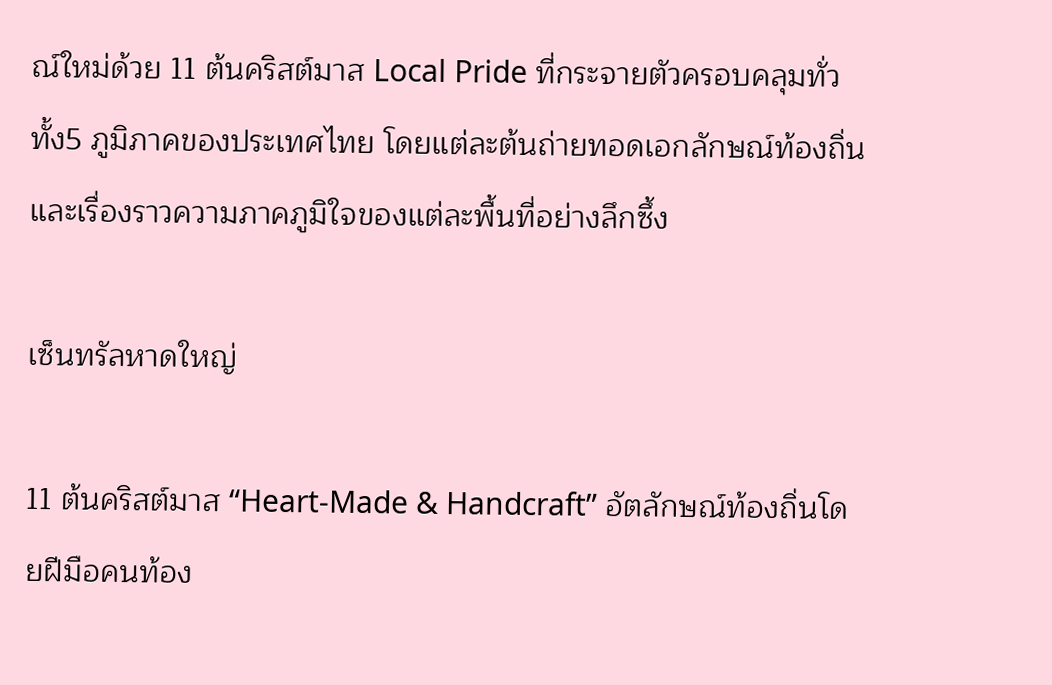ณ์ใหม่ด้วย 11 ต้นคริสต์มาส Local Pride ที่กระจายตัวครอบคลุมทั่วทั้ง5 ภูมิภาคของประเทศไทย โดยแต่ละต้นถ่ายทอดเอกลักษณ์ท้องถิ่นและเรื่องราวความภาคภูมิใจของแต่ละพื้นที่อย่างลึกซึ้ง

เซ็นทรัลหาดใหญ่

11 ต้นคริสต์มาส “Heart-Made & Handcraft” อัตลักษณ์ท้องถิ่นโดยฝีมือคนท้อง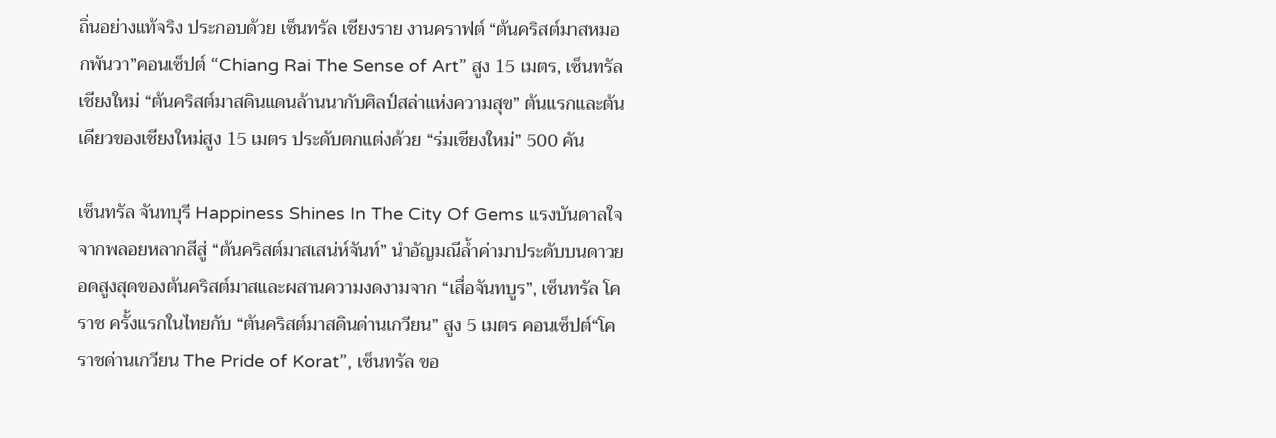ถิ่นอย่างแท้จริง ประกอบด้วย เซ็นทรัล เชียงราย งานคราฟต์ “ต้นคริสต์มาสหมอกพันวา”คอนเซ็ปต์ “Chiang Rai The Sense of Art” สูง 15 เมตร, เซ็นทรัล เชียงใหม่ “ต้นคริสต์มาสดินแดนล้านนากับศิลป์สล่าแห่งความสุข” ต้นแรกและต้นเดียวของเชียงใหม่สูง 15 เมตร ประดับตกแต่งด้วย “ร่มเชียงใหม่” 500 คัน

เซ็นทรัล จันทบุรี Happiness Shines In The City Of Gems แรงบันดาลใจจากพลอยหลากสีสู่ “ต้นคริสต์มาสเสน่ห์จันท์” นำอัญมณีล้ำค่ามาประดับบนดาวยอดสูงสุดของต้นคริสต์มาสและผสานความงดงามจาก “เสื่อจันทบูร”, เซ็นทรัล โคราช ครั้งแรกในไทยกับ “ต้นคริสต์มาสดินด่านเกวียน” สูง 5 เมตร คอนเซ็ปต์“โคราชด่านเกวียน The Pride of Korat”, เซ็นทรัล ขอ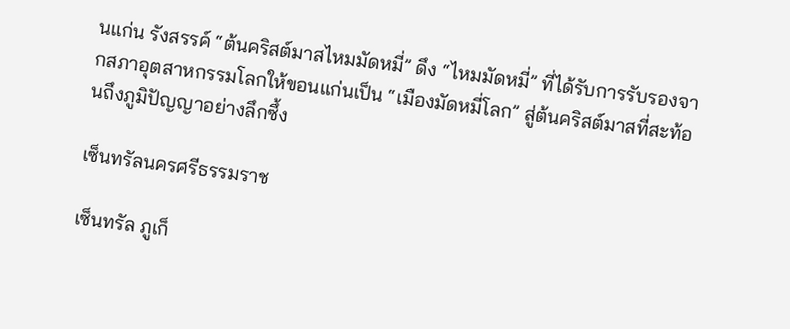นแก่น รังสรรค์ “ต้นคริสต์มาสไหมมัดหมี่” ดึง “ไหมมัดหมี่” ที่ได้รับการรับรองจากสภาอุตสาหกรรมโลกให้ขอนแก่นเป็น “เมืองมัดหมี่โลก” สู่ต้นคริสต์มาสที่สะท้อนถึงภูมิปัญญาอย่างลึกซึ้ง

เซ็นทรัลนครศรีธรรมราช

เซ็นทรัล ภูเก็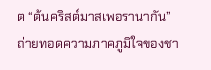ต “ต้นคริสต์มาสเพอรานากัน” ถ่ายทอดความภาคภูมิใจของชา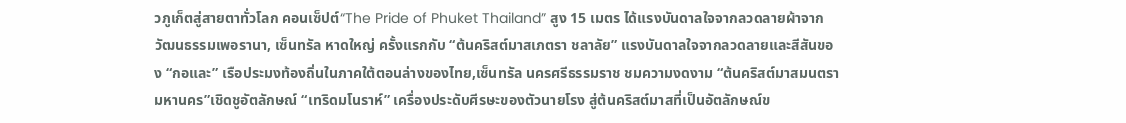วภูเก็ตสู่สายตาทั่วโลก คอนเซ็ปต์“The Pride of Phuket Thailand” สูง 15 เมตร ได้แรงบันดาลใจจากลวดลายผ้าจากวัฒนธรรมเพอรานา, เซ็นทรัล หาดใหญ่ ครั้งแรกกับ “ต้นคริสต์มาสเภตรา ชลาลัย” แรงบันดาลใจจากลวดลายและสีสันของ “กอและ” เรือประมงท้องถิ่นในภาคใต้ตอนล่างของไทย,เซ็นทรัล นครศรีธรรมราช ชมความงดงาม “ต้นคริสต์มาสมนตรา มหานคร”เชิดชูอัตลักษณ์ “เทริดมโนราห์” เครื่องประดับศีรษะของตัวนายโรง สู่ต้นคริสต์มาสที่เป็นอัตลักษณ์ข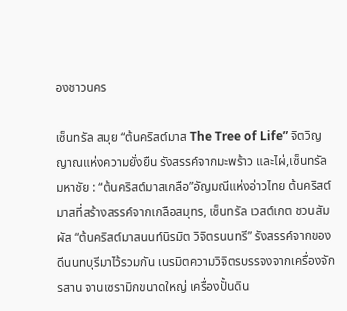องชาวนคร

เซ็นทรัล สมุย “ต้นคริสต์มาส The Tree of Life” จิตวิญญาณแห่งความยั่งยืน รังสรรค์จากมะพร้าว และไผ่,เซ็นทรัล มหาชัย : “ต้นคริสต์มาสเกลือ”อัญมณีแห่งอ่าวไทย ต้นคริสต์มาสที่สร้างสรรค์จากเกลือสมุทร, เซ็นทรัล เวสต์เกต ชวนสัมผัส “ต้นคริสต์มาสนนท์นิรมิต วิจิตรนนทรี” รังสรรค์จากของดีนนทบุรีมาไว้รวมกัน เนรมิตความวิจิตรบรรจงจากเครื่องจักรสาน จานเซรามิกขนาดใหญ่ เครื่องปั้นดิน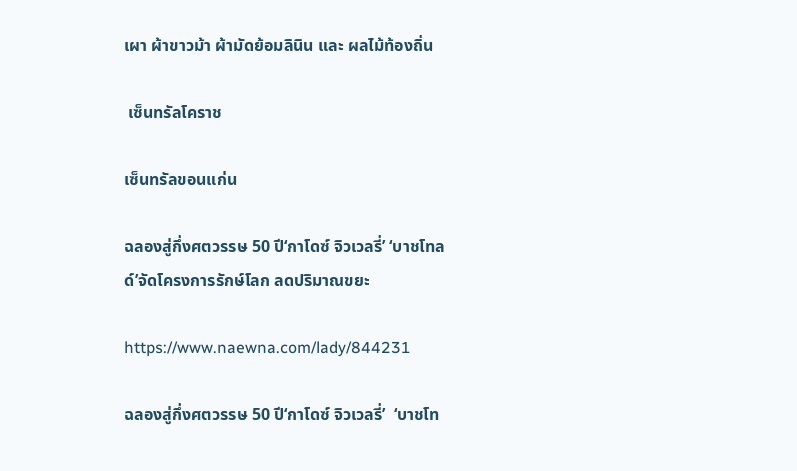เผา ผ้าขาวม้า ผ้ามัดย้อมลินิน และ ผลไม้ท้องถิ่น

 เซ็นทรัลโคราช

เซ็นทรัลขอนแก่น

ฉลองสู่กึ่งศตวรรษ 50 ปี‘กาโดซ์ จิวเวลรี่’ ‘บาชโทลด์’จัดโครงการรักษ์โลก ลดปริมาณขยะ

https://www.naewna.com/lady/844231

ฉลองสู่กึ่งศตวรรษ 50 ปี‘กาโดซ์ จิวเวลรี่’  ‘บาชโท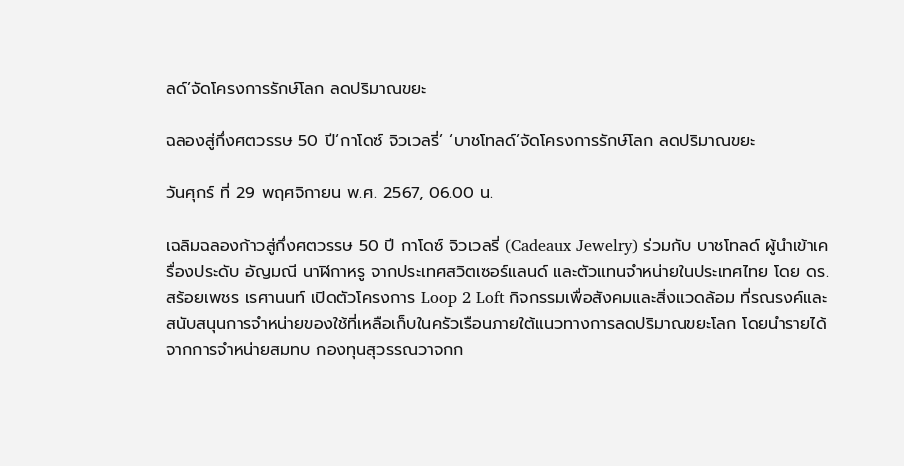ลด์’จัดโครงการรักษ์โลก ลดปริมาณขยะ

ฉลองสู่กึ่งศตวรรษ 50 ปี‘กาโดซ์ จิวเวลรี่’ ‘บาชโทลด์’จัดโครงการรักษ์โลก ลดปริมาณขยะ

วันศุกร์ ที่ 29 พฤศจิกายน พ.ศ. 2567, 06.00 น.

เฉลิมฉลองก้าวสู่กึ่งศตวรรษ 50 ปี กาโดซ์ จิวเวลรี่ (Cadeaux Jewelry) ร่วมกับ บาชโทลด์ ผู้นำเข้าเครื่องประดับ อัญมณี นาฬิกาหรู จากประเทศสวิตเซอร์แลนด์ และตัวแทนจำหน่ายในประเทศไทย โดย ดร.สร้อยเพชร เรศานนท์ เปิดตัวโครงการ Loop 2 Loft กิจกรรมเพื่อสังคมและสิ่งแวดล้อม ที่รณรงค์และสนับสนุนการจำหน่ายของใช้ที่เหลือเก็บในครัวเรือนภายใต้แนวทางการลดปริมาณขยะโลก โดยนำรายได้จากการจำหน่ายสมทบ กองทุนสุวรรณวาจกก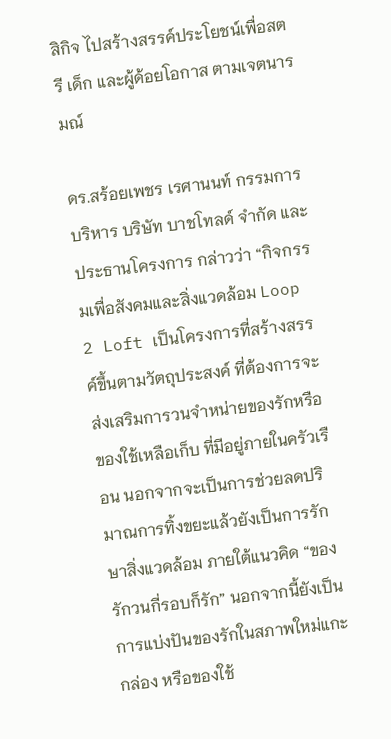สิกิจ ไปสร้างสรรค์ประโยชน์เพื่อสตรี เด็ก และผู้ด้อยโอกาส ตามเจตนารมณ์

ดร.สร้อยเพชร เรศานนท์ กรรมการบริหาร บริษัท บาชโทลด์ จำกัด และ ประธานโครงการ กล่าวว่า “กิจกรรมเพื่อสังคมและสิ่งแวดล้อม Loop 2 Loft เป็นโครงการที่สร้างสรรค์ขึ้นตามวัตถุประสงค์ ที่ต้องการจะส่งเสริมการวนจำหน่ายของรักหรือของใช้เหลือเก็บ ที่มีอยู่ภายในครัวเรือน นอกจากจะเป็นการช่วยลดปริมาณการทิ้งขยะแล้วยังเป็นการรักษาสิ่งแวดล้อม ภายใต้แนวคิด “ของรักวนกี่รอบก็รัก” นอกจากนี้ยังเป็นการแบ่งปันของรักในสภาพใหม่แกะกล่อง หรือของใช้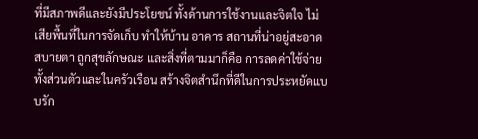ที่มีสภาพดีและยังมีประโยชน์ ทั้งด้านการใช้งานและจิตใจ ไม่เสียพื้นที่ในการจัดเก็บ ทำให้บ้าน อาคาร สถานที่น่าอยู่สะอาด สบายตา ถูกสุขลักษณะ และสิ่งที่ตามมาก็คือ การลดค่าใช้จ่ายทั้งส่วนตัวและในครัวเรือน สร้างจิตสำนึกที่ดีในการประหยัดแบบรัก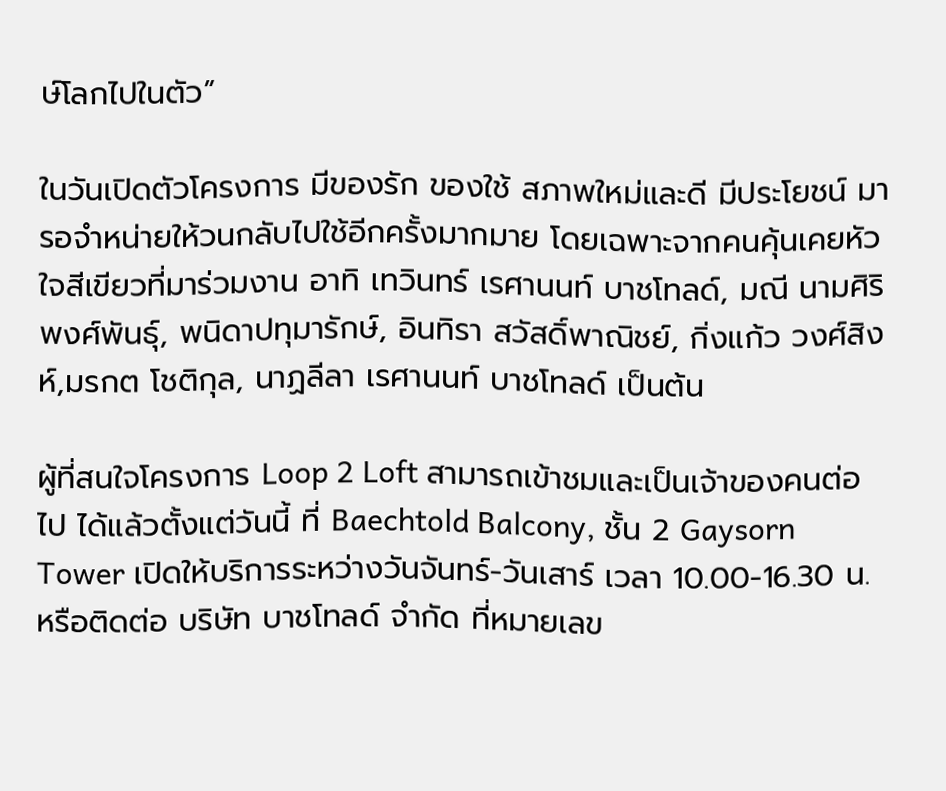ษ์โลกไปในตัว”

ในวันเปิดตัวโครงการ มีของรัก ของใช้ สภาพใหม่และดี มีประโยชน์ มารอจำหน่ายให้วนกลับไปใช้อีกครั้งมากมาย โดยเฉพาะจากคนคุ้นเคยหัวใจสีเขียวที่มาร่วมงาน อาทิ เทวินทร์ เรศานนท์ บาชโทลด์, มณี นามศิริพงศ์พันธุ์, พนิดาปทุมารักษ์, อินทิรา สวัสดิ์พาณิชย์, กิ่งแก้ว วงศ์สิงห์,มรกต โชติกุล, นาฏลีลา เรศานนท์ บาชโทลด์ เป็นต้น

ผู้ที่สนใจโครงการ Loop 2 Loft สามารถเข้าชมและเป็นเจ้าของคนต่อไป ได้แล้วตั้งแต่วันนี้ ที่ Baechtold Balcony, ชั้น 2 Gaysorn Tower เปิดให้บริการระหว่างวันจันทร์-วันเสาร์ เวลา 10.00-16.30 น. หรือติดต่อ บริษัท บาชโทลด์ จำกัด ที่หมายเลข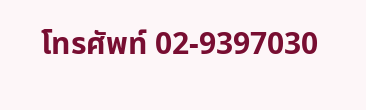โทรศัพท์ 02-9397030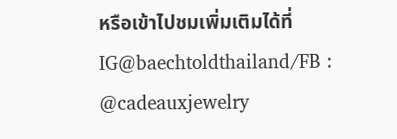หรือเข้าไปชมเพิ่มเติมได้ที่ IG@baechtoldthailand/FB : @cadeauxjewelry